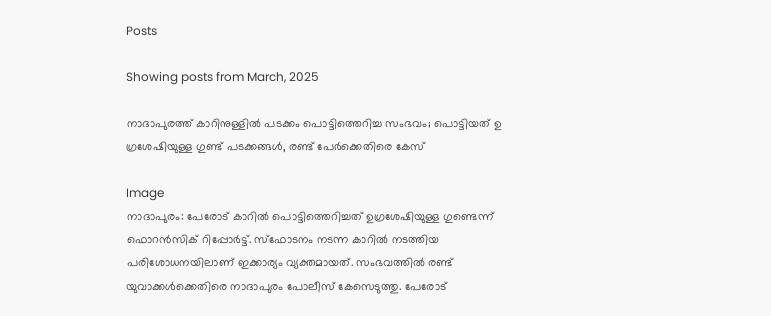Posts

Showing posts from March, 2025

നാദാപുരത്ത് കാറിനുള്ളിൽ പടക്കം പൊട്ടിത്തെറിച്ച സംഭവം; പൊട്ടിയത് ഉ ഗ്രശേഷിയുള്ള ഗുണ്ട് പടക്കങ്ങൾ, രണ്ട് പേർക്കെതിരെ കേസ്

Image
നാദാപുരം: പേരോട് കാറിൽ പൊട്ടിത്തെറിച്ചത് ഉഗ്രശേഷിയുള്ള ഗുണ്ടെന്ന് ഫൊറൻസിക് റിപ്പോർട്ട്. സ്ഫോടനം നടന്ന കാറിൽ നടത്തിയ പരിശോധനയിലാണ് ഇക്കാര്യം വ്യക്തമായത്. സംഭവത്തിൽ രണ്ട് യുവാക്കൾക്കെതിരെ നാദാപുരം പോലീസ് കേസെടുത്തു. പേരോട്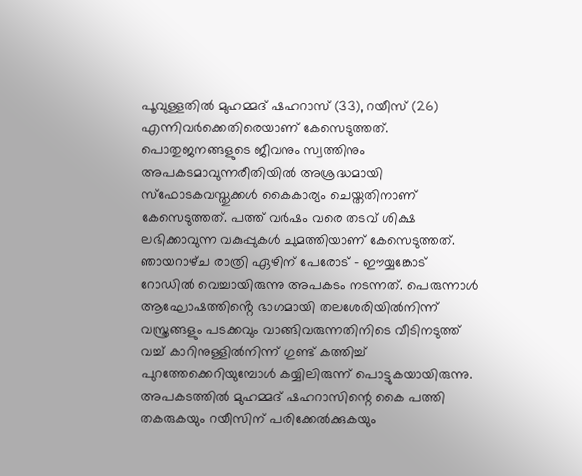പൂവുള്ളതിൽ മുഹമ്മദ് ഷഹറാസ് (33), റയീസ് (26) എന്നിവർക്കെതിരെയാണ് കേസെടുത്തത്. പൊതുജനങ്ങളുടെ ജീവനും സ്വത്തിനും അപകടമാവുന്നരീതിയിൽ അശ്രദ്ധമായി സ്ഫോടകവസ്തുക്കൾ കൈകാര്യം ചെയ്ത‌തിനാണ് കേസെടുത്തത്. പത്ത് വർഷം വരെ തടവ് ശിക്ഷ ലഭിക്കാവുന്ന വകുപ്പുകൾ ചുമത്തിയാണ് കേസെടുത്തത്. ഞായറാഴ്‌ച രാത്രി ഏഴിന് പേരോട് - ഈയ്യങ്കോട് റോഡിൽ വെച്ചായിരുന്നു അപകടം നടന്നത്. പെരുന്നാൾ ആഘോഷത്തിൻ്റെ ഭാഗമായി തലശേരിയിൽനിന്ന് വസ്ത്രങ്ങളും പടക്കവും വാങ്ങിവരുന്നതിനിടെ വീടിനടുത്ത് വച്ച് കാറിനുള്ളിൽനിന്ന് ഗുണ്ട് കത്തിച്ച് പുറത്തേക്കെറിയുമ്പോൾ കയ്യിലിരുന്ന് പൊട്ടുകയായിരുന്നു. അപകടത്തിൽ മുഹമ്മദ് ഷഹറാസിന്റെ കൈ പത്തി തകരുകയും റയീസിന് പരിക്കേൽക്കുകയും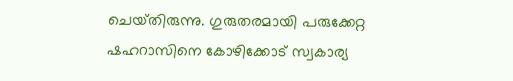ചെയ്‌തിരുന്നു. ഗുരുതരമായി പരുക്കേറ്റ ഷഹറാസിനെ കോഴിക്കോട് സ്വകാര്യ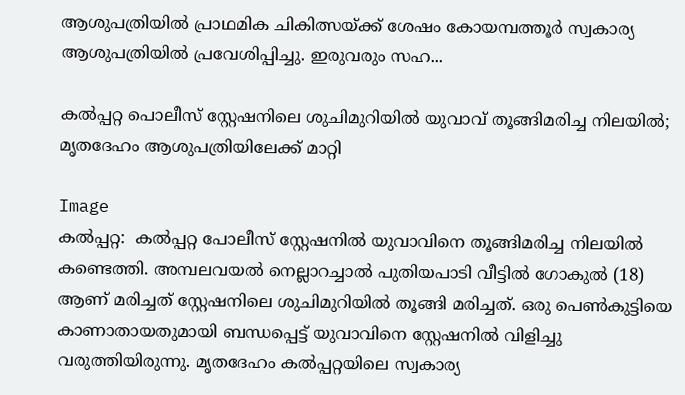ആശുപത്രിയിൽ പ്രാഥമിക ചികിത്സയ്ക്ക് ശേഷം കോയമ്പത്തൂർ സ്വകാര്യ ആശുപത്രിയിൽ പ്രവേശിപ്പിച്ചു. ഇരുവരും സഹ...

കൽപ്പറ്റ പൊലീസ് സ്റ്റേഷനിലെ ശുചിമുറിയിൽ യുവാവ് തൂങ്ങിമരിച്ച നിലയിൽ; മൃതദേഹം ആശുപത്രിയിലേക്ക് മാറ്റി

Image
കൽപ്പറ്റ:  കൽപ്പറ്റ പോലീസ് സ്റ്റേഷനിൽ യുവാവിനെ തൂങ്ങിമരിച്ച നിലയിൽ കണ്ടെത്തി. അമ്പലവയൽ നെല്ലാറച്ചാൽ പുതിയപാടി വീട്ടിൽ ഗോകുൽ (18) ആണ് മരിച്ചത് സ്റ്റേഷനിലെ ശുചിമുറിയിൽ തൂങ്ങി മരിച്ചത്. ഒരു പെൺകുട്ടിയെ കാണാതായതുമായി ബന്ധപ്പെട്ട് യുവാവിനെ സ്റ്റേഷനിൽ വിളിച്ചു വരുത്തിയിരുന്നു. മൃതദേഹം കൽപ്പറ്റയിലെ സ്വകാര്യ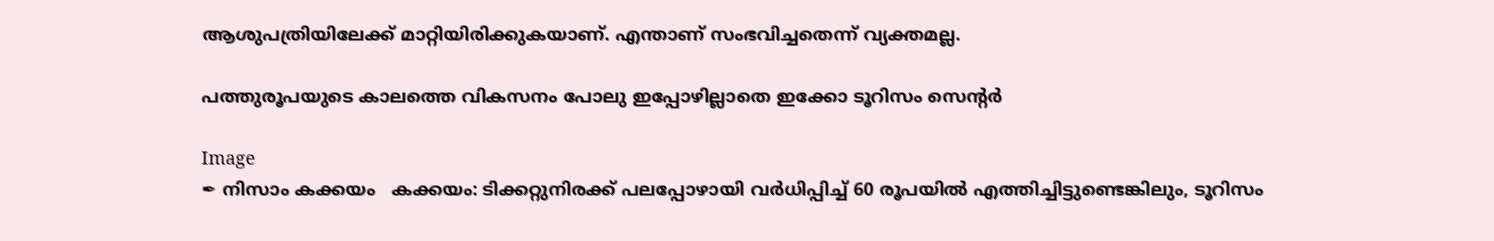ആശുപത്രിയിലേക്ക് മാറ്റിയിരിക്കുകയാണ്. എന്താണ് സംഭവിച്ചതെന്ന് വ്യക്തമല്ല.

പത്തുരൂപയുടെ കാലത്തെ വികസനം പോലു ഇപ്പോഴില്ലാതെ ഇക്കോ ടൂറിസം സെൻ്റർ

Image
✒ നിസാം കക്കയം   കക്കയം: ടിക്കറ്റുനിരക്ക് പലപ്പോഴായി വർധിപ്പിച്ച് 60 രൂപയിൽ എത്തിച്ചിട്ടുണ്ടെങ്കിലും, ടൂറിസം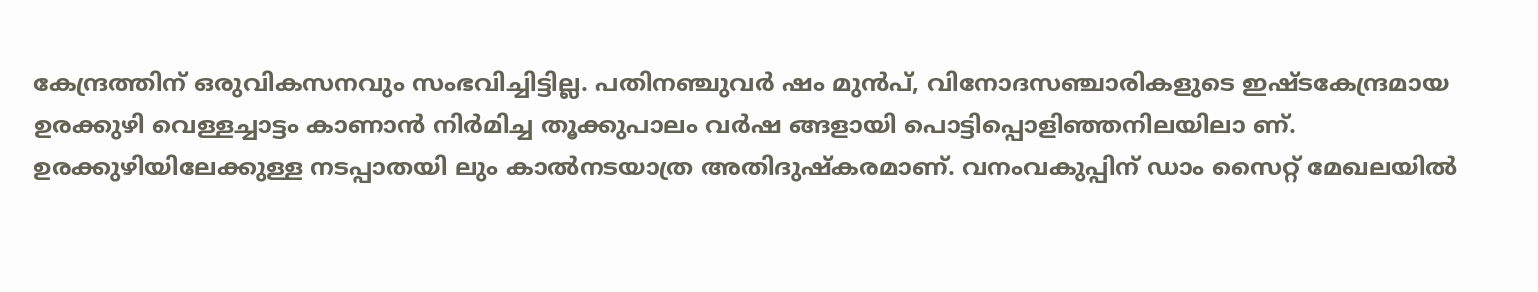കേന്ദ്രത്തിന് ഒരുവികസനവും സംഭവിച്ചിട്ടില്ല. പതിനഞ്ചുവർ ഷം മുൻപ്, വിനോദസഞ്ചാരികളുടെ ഇഷ്ടകേന്ദ്രമായ ഉരക്കുഴി വെള്ളച്ചാട്ടം കാണാൻ നിർമിച്ച തൂക്കുപാലം വർഷ ങ്ങളായി പൊട്ടിപ്പൊളിഞ്ഞനിലയിലാ ണ്. ഉരക്കുഴിയിലേക്കുള്ള നടപ്പാതയി ലും കാൽനടയാത്ര അതിദുഷ്കരമാണ്. വനംവകുപ്പിന് ഡാം സൈറ്റ് മേഖലയിൽ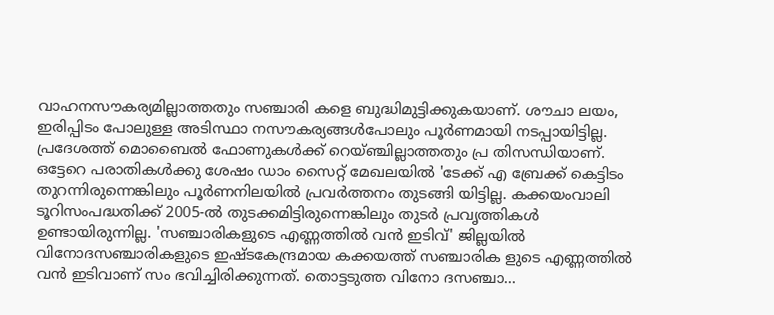വാഹനസൗകര്യമില്ലാത്തതും സഞ്ചാരി കളെ ബുദ്ധിമുട്ടിക്കുകയാണ്. ശൗചാ ലയം, ഇരിപ്പിടം പോലുള്ള അടിസ്ഥാ നസൗകര്യങ്ങൾപോലും പൂർണമായി നടപ്പായിട്ടില്ല. പ്രദേശത്ത് മൊബൈൽ ഫോണുകൾക്ക് റെയ്‌ഞ്ചില്ലാത്തതും പ്ര തിസന്ധിയാണ്. ഒട്ടേറെ പരാതികൾക്കു ശേഷം ഡാം സൈറ്റ് മേഖലയിൽ 'ടേക്ക് എ ബ്രേക്ക് കെട്ടിടം തുറന്നിരുന്നെങ്കിലും പൂർണനിലയിൽ പ്രവർത്തനം തുടങ്ങി യിട്ടില്ല. കക്കയംവാലി ടൂറിസംപദ്ധതിക്ക് 2005-ൽ തുടക്കമിട്ടിരുന്നെങ്കിലും തുടർ പ്രവൃത്തികൾ ഉണ്ടായിരുന്നില്ല. 'സഞ്ചാരികളുടെ എണ്ണത്തിൽ വൻ ഇടിവ്' ജില്ലയിൽ വിനോദസഞ്ചാരികളുടെ ഇഷ്ടകേന്ദ്രമായ കക്കയത്ത് സഞ്ചാരിക ളുടെ എണ്ണത്തിൽ വൻ ഇടിവാണ് സം ഭവിച്ചിരിക്കുന്നത്. തൊട്ടടുത്ത വിനോ ദസഞ്ചാ...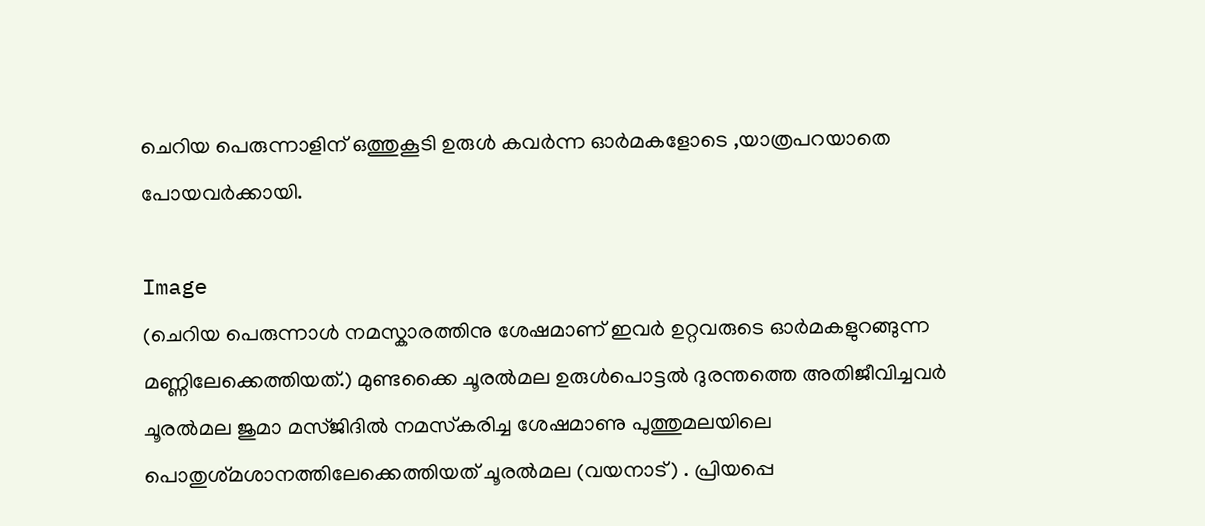ചെറിയ പെരുന്നാളിന് ഒത്തുകൂടി ഉരുൾ കവർന്ന ഓർമകളോടെ ,യാത്രപറയാതെ പോയവർക്കായി.

Image
(ചെറിയ പെരുന്നാൾ നമസ്കാരത്തിനു ശേഷമാണ് ഇവർ ഉറ്റവരുടെ ഓർമകളുറങ്ങുന്ന മണ്ണിലേക്കെത്തിയത്.) മുണ്ടക്കൈ ചൂരൽമല ഉരുൾപൊട്ടൽ ദുരന്തത്തെ അതിജീവിച്ചവർ ചൂരൽമല ജുമാ മസ്‌ജിദിൽ നമസ്‌കരിച്ച ശേഷമാണു പുത്തുമലയിലെ പൊതുശ്‌മശാനത്തിലേക്കെത്തിയത് ചൂരൽമല (വയനാട്) . പ്രിയപ്പെ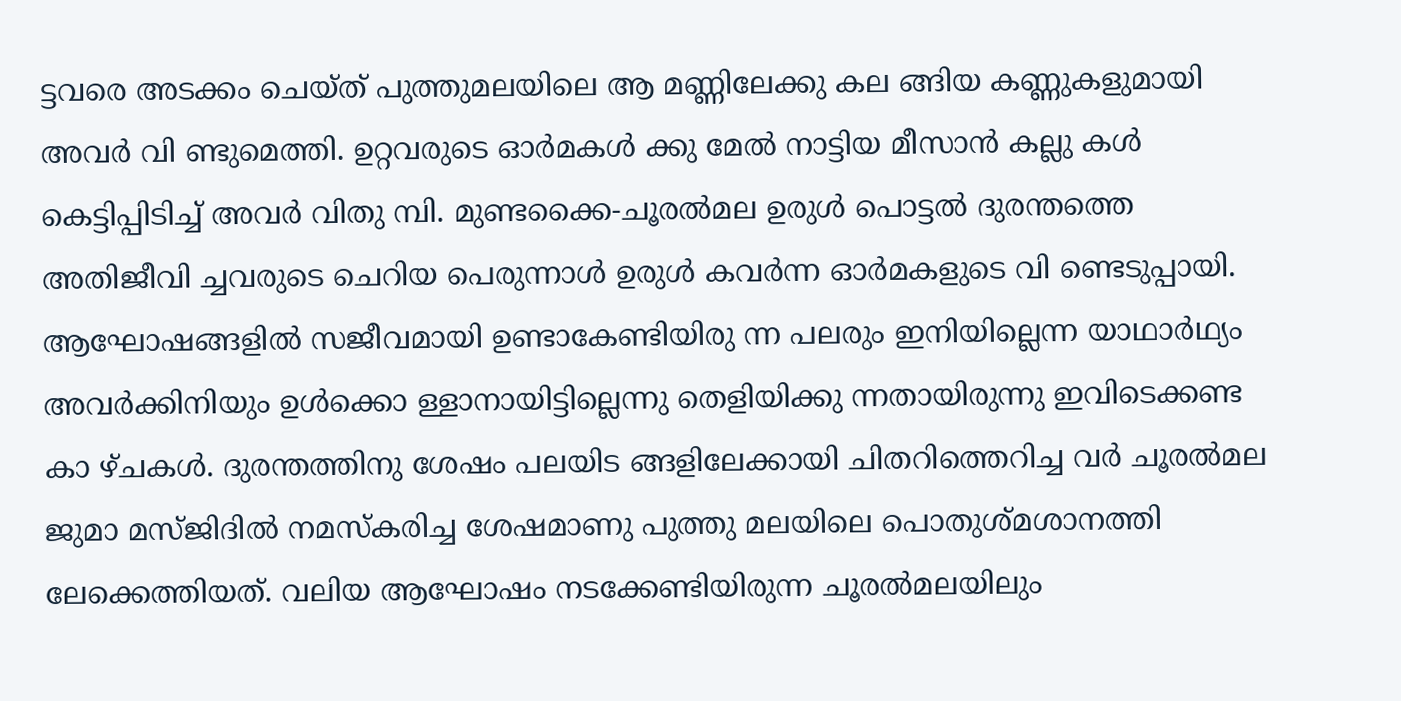ട്ടവരെ അടക്കം ചെയ്ത്‌ പുത്തുമലയിലെ ആ മണ്ണിലേക്കു കല ങ്ങിയ കണ്ണുകളുമായി അവർ വി ണ്ടുമെത്തി. ഉറ്റവരുടെ ഓർമകൾ ക്കു മേൽ നാട്ടിയ മീസാൻ കല്ലു കൾ കെട്ടിപ്പിടിച്ച് അവർ വിതു മ്പി. മുണ്ടക്കൈ-ചൂരൽമല ഉരുൾ പൊട്ടൽ ദുരന്തത്തെ അതിജീവി ച്ചവരുടെ ചെറിയ പെരുന്നാൾ ഉരുൾ കവർന്ന ഓർമകളുടെ വി ണ്ടെടുപ്പായി. ആഘോഷങ്ങളിൽ സജീവമായി ഉണ്ടാകേണ്ടിയിരു ന്ന പലരും ഇനിയില്ലെന്ന യാഥാർഥ്യം അവർക്കിനിയും ഉൾക്കൊ ള്ളാനായിട്ടില്ലെന്നു തെളിയിക്കു ന്നതായിരുന്നു ഇവിടെക്കണ്ട കാ ഴ്ചകൾ. ദുരന്തത്തിനു ശേഷം പലയിട ങ്ങളിലേക്കായി ചിതറിത്തെറിച്ച വർ ചൂരൽമല ജുമാ മസ്‌ജിദിൽ നമസ്കരിച്ച ശേഷമാണു പുത്തു മലയിലെ പൊതുശ്മശാനത്തി ലേക്കെത്തിയത്. വലിയ ആഘോഷം നടക്കേണ്ടിയിരുന്ന ചൂരൽമലയിലും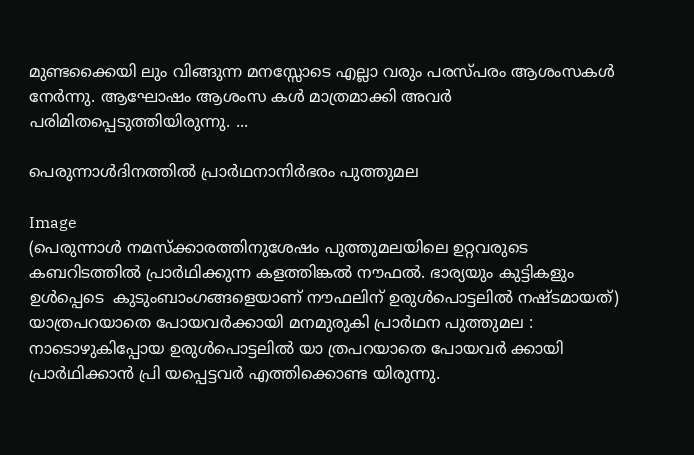മുണ്ടക്കൈയി ലും വിങ്ങുന്ന മനസ്സോടെ എല്ലാ വരും പരസ്‌പരം ആശംസകൾ നേർന്നു. ആഘോഷം ആശംസ കൾ മാത്രമാക്കി അവർ പരിമിതപ്പെടുത്തിയിരുന്നു. ...

പെരുന്നാൾദിനത്തിൽ പ്രാർഥനാനിർഭരം പുത്തുമല

Image
(പെരുന്നാൾ നമസ്ക്കാരത്തിനുശേഷം പുത്തുമലയിലെ ഉറ്റവരുടെ കബറിടത്തിൽ പ്രാർഥിക്കുന്ന കളത്തിങ്കൽ നൗഫൽ. ഭാര്യയും കുട്ടികളും ഉൾപ്പെടെ  കുടുംബാംഗങ്ങളെയാണ് നൗഫലിന് ഉരുൾപൊട്ടലിൽ നഷ്ടമായത്) യാത്രപറയാതെ പോയവർക്കായി മനമുരുകി പ്രാർഥന പുത്തുമല : നാടൊഴുകിപ്പോയ ഉരുൾപൊട്ടലിൽ യാ ത്രപറയാതെ പോയവർ ക്കായി പ്രാർഥിക്കാൻ പ്രി യപ്പെട്ടവർ എത്തിക്കൊണ്ട യിരുന്നു.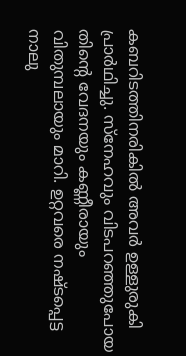കബറിടത്തിനരികിൽ അവർ ഉള്ളുരുകി പ്രാർഥിച്ചു. സ്നേഹവും വിടപറഞ്ഞുപോയ തിന്റെ വേദനയും കണ്ണീരായും വിതുമ്പലായും മാറി. ഉറ്റവരെ നഷ്ടപ്പെട്ട നാലു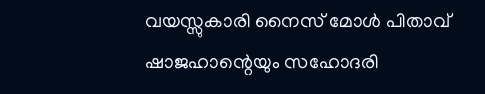വയസ്സുകാരി നൈസ് മോൾ പിതാവ് ഷാജഹാന്റെയും സഹോദരി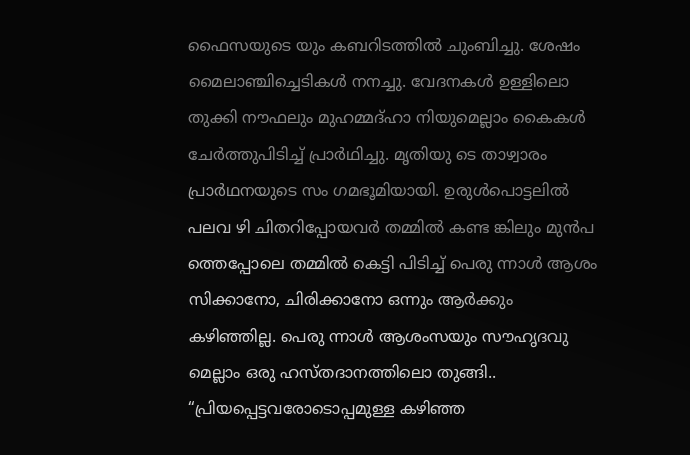ഫൈസയുടെ യും കബറിടത്തിൽ ചുംബിച്ചു. ശേഷം മൈലാഞ്ചിച്ചെടികൾ നനച്ചു. വേദനകൾ ഉള്ളിലൊ തുക്കി നൗഫലും മുഹമ്മദ്ഹാ നിയുമെല്ലാം കൈകൾ ചേർത്തുപിടിച്ച് പ്രാർഥിച്ചു. മൃതിയു ടെ താഴ്വാരം പ്രാർഥനയുടെ സം ഗമഭൂമിയായി. ഉരുൾപൊട്ടലിൽ പലവ ഴി ചിതറിപ്പോയവർ തമ്മിൽ കണ്ട ങ്കിലും മുൻപ ത്തെപ്പോലെ തമ്മിൽ കെട്ടി പിടിച്ച് പെരു ന്നാൾ ആശം സിക്കാനോ, ചിരിക്കാനോ ഒന്നും ആർക്കും കഴിഞ്ഞില്ല. പെരു ന്നാൾ ആശംസയും സൗഹൃദവു മെല്ലാം ഒരു ഹസ്തദാനത്തിലൊ തുങ്ങി.. “പ്രിയപ്പെട്ടവരോടൊപ്പമുള്ള കഴിഞ്ഞ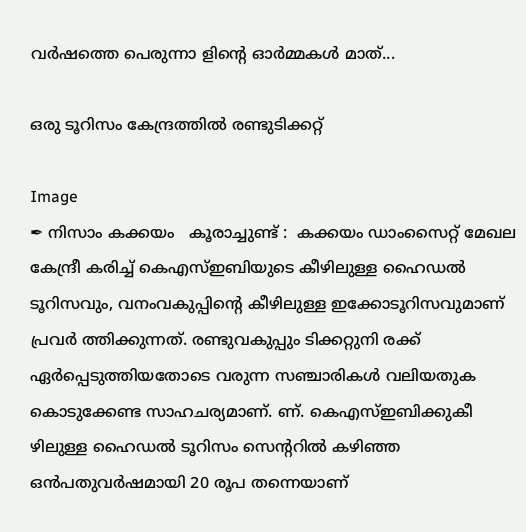വർഷത്തെ പെരുന്നാ ളിൻ്റെ ഓർമ്മകൾ മാത്...

ഒരു ടൂറിസം കേന്ദ്രത്തിൽ രണ്ടുടിക്കറ്റ്

Image
✒ നിസാം കക്കയം   കൂരാച്ചുണ്ട് :  കക്കയം ഡാംസൈറ്റ് മേഖല കേന്ദ്രീ കരിച്ച് കെഎസ്ഇബിയുടെ കീഴിലുള്ള ഹൈഡൽ ടൂറിസവും, വനംവകുപ്പിൻ്റെ കീഴിലുള്ള ഇക്കോടൂറിസവുമാണ് പ്രവർ ത്തിക്കുന്നത്. രണ്ടുവകുപ്പും ടിക്കറ്റുനി രക്ക് ഏർപ്പെടുത്തിയതോടെ വരുന്ന സഞ്ചാരികൾ വലിയതുക കൊടുക്കേണ്ട സാഹചര്യമാണ്. ണ്. കെഎസ്ഇബിക്കുകീ ഴിലുള്ള ഹൈഡൽ ടൂറിസം സെന്ററിൽ കഴിഞ്ഞ ഒൻപതുവർഷമായി 20 രൂപ തന്നെയാണ്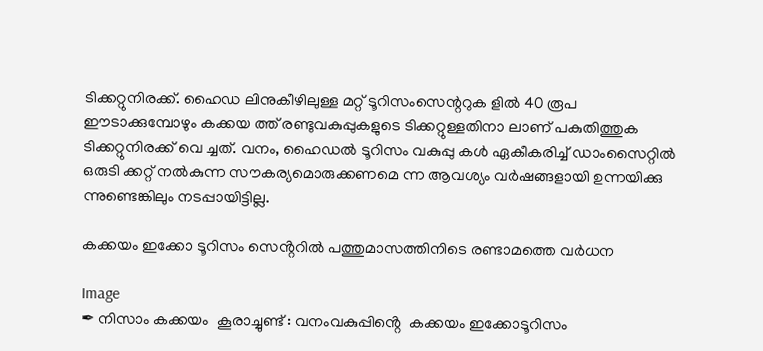ടിക്കറ്റുനിരക്ക്. ഹൈഡ ലിനുകീഴിലുള്ള മറ്റ് ടൂറിസംസെന്ററുക ളിൽ 40 രൂപ ഈടാക്കുമ്പോഴും കക്കയ ത്ത് രണ്ടുവകുപ്പുകളുടെ ടിക്കറ്റുള്ളതിനാ ലാണ് പകുതിത്തുക ടിക്കറ്റുനിരക്ക് വെ ച്ചത്. വനം, ഹൈഡൽ ടൂറിസം വകുപ്പു കൾ ഏകീകരിച്ച് ഡാംസൈറ്റിൽ ഒരുടി ക്കറ്റ് നൽകുന്ന സൗകര്യമൊരുക്കണമെ ന്ന ആവശ്യം വർഷങ്ങളായി ഉന്നയിക്കു ന്നുണ്ടെങ്കിലും നടപ്പായിട്ടില്ല.

കക്കയം ഇക്കോ ടൂറിസം സെൻ്ററിൽ പത്തുമാസത്തിനിടെ രണ്ടാമത്തെ വർധന

Image
✒ നിസാം കക്കയം  കൂരാച്ചുണ്ട് : വനംവകുപ്പിൻ്റെ  കക്കയം ഇക്കോടൂറിസം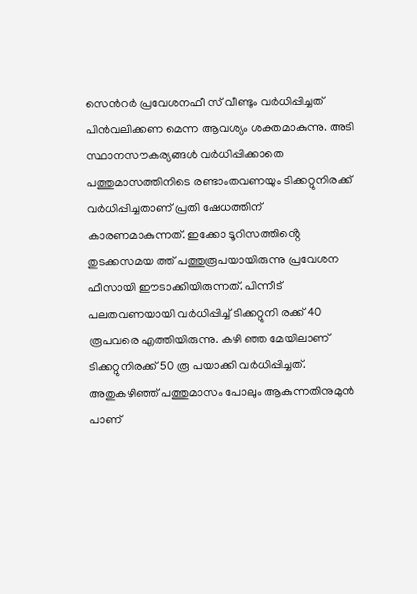സെൻറർ പ്രവേശനഫീ സ് വീണ്ടും വർധിപ്പിച്ചത് പിൻവലിക്കണ മെന്ന ആവശ്യം ശക്തമാകുന്നു. അടി സ്ഥാനസൗകര്യങ്ങൾ വർധിപ്പിക്കാതെ പത്തുമാസത്തിനിടെ രണ്ടാംതവണയും ടിക്കറ്റുനിരക്ക് വർധിപ്പിച്ചതാണ് പ്രതി ഷേധത്തിന് കാരണമാകുന്നത്. ഇക്കോ ടൂറിസത്തിൻ്റെ തുടക്കസമയ ത്ത് പത്തുരൂപയായിരുന്നു പ്രവേശന ഫീസായി ഈടാക്കിയിരുന്നത്. പിന്നീട് പലതവണയായി വർധിപ്പിച്ച് ടിക്കറ്റുനി രക്ക് 40 രൂപവരെ എത്തിയിരുന്നു. കഴി ഞ്ഞ മേയിലാണ് ടിക്കറ്റുനിരക്ക് 50 രൂ പയാക്കി വർധിപ്പിച്ചത്. അതുകഴിഞ്ഞ് പത്തുമാസം പോലും ആകുന്നതിനുമുൻ പാണ്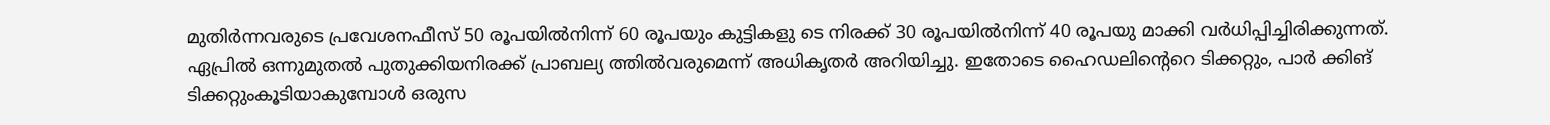മുതിർന്നവരുടെ പ്രവേശനഫീസ് 50 രൂപയിൽനിന്ന് 60 രൂപയും കുട്ടികളു ടെ നിരക്ക് 30 രൂപയിൽനിന്ന് 40 രൂപയു മാക്കി വർധിപ്പിച്ചിരിക്കുന്നത്. ഏപ്രിൽ ഒന്നുമുതൽ പുതുക്കിയനിരക്ക് പ്രാബല്യ ത്തിൽവരുമെന്ന് അധികൃതർ അറിയിച്ചു. ഇതോടെ ഹൈഡലിന്റെറെ ടിക്കറ്റും, പാർ ക്കിങ് ടിക്കറ്റുംകൂടിയാകുമ്പോൾ ഒരുസ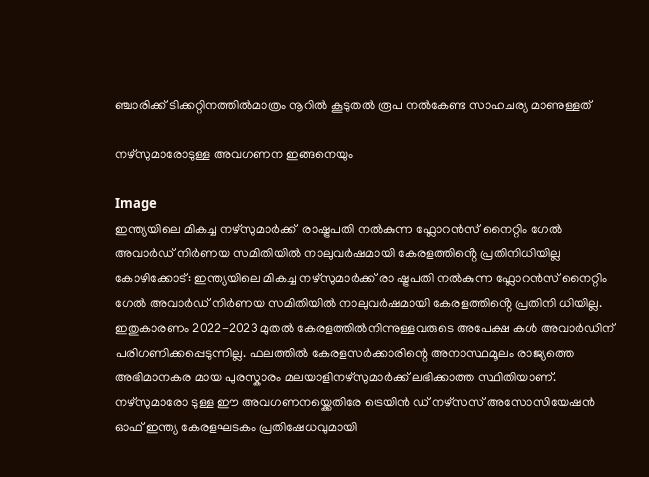ഞ്ചാരിക്ക് ടിക്കറ്റിനത്തിൽമാത്രം നൂറിൽ കൂടുതൽ രൂപ നൽകേണ്ട സാഹചര്യ മാണുള്ളത്

നഴ്‌സുമാരോടുള്ള അവഗണന ഇങ്ങനെയും

Image
ഇന്ത്യയിലെ മികച്ച നഴ്‌സുമാർക്ക്  രാഷ്ട്രപതി നൽകുന്ന ഫ്ലോറൻസ് നൈറ്റിം ഗേൽ അവാർഡ് നിർണയ സമിതിയിൽ നാലുവർഷമായി കേരളത്തിൻ്റെ പ്രതിനിധിയില്ല കോഴിക്കോട്: ഇന്ത്യയിലെ മികച്ച നഴ്‌സുമാർക്ക് രാ ഷ്ട്രപതി നൽകുന്ന ഫ്ലോറൻസ് നൈറ്റിം ഗേൽ അവാർഡ് നിർണയ സമിതിയിൽ നാലുവർഷമായി കേരളത്തിൻ്റെ പ്രതിനി ധിയില്ല. ഇതുകാരണം 2022-2023 മുതൽ കേരളത്തിൽനിന്നുള്ളവരുടെ അപേക്ഷ കൾ അവാർഡിന് പരിഗണിക്കപ്പെടുന്നില്ല. ഫലത്തിൽ കേരളസർക്കാരിന്റെ അനാസ്ഥമൂലം രാജ്യത്തെ അഭിമാനകര മായ പുരസ്കാരം മലയാളിനഴ്‌സുമാർക്ക് ലഭിക്കാത്ത സ്ഥിതിയാണ്. നഴ്‌സുമാരോ ടുള്ള ഈ അവഗണനയ്ക്കെതിരേ ട്രെയിൻ ഡ് നഴ്സസ് അസോസിയേഷൻ ഓഫ് ഇന്ത്യ കേരളഘടകം പ്രതിഷേധവുമായി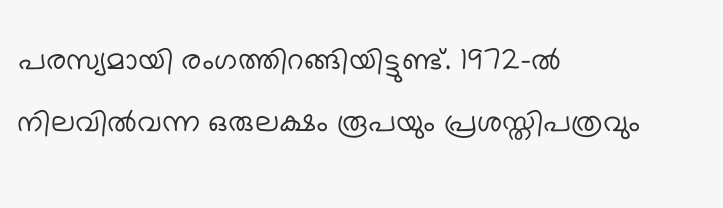പരസ്യമായി രംഗത്തിറങ്ങിയിട്ടുണ്ട്. 1972-ൽ നിലവിൽവന്ന ഒരുലക്ഷം രൂപയും പ്രശസ്തിപത്രവും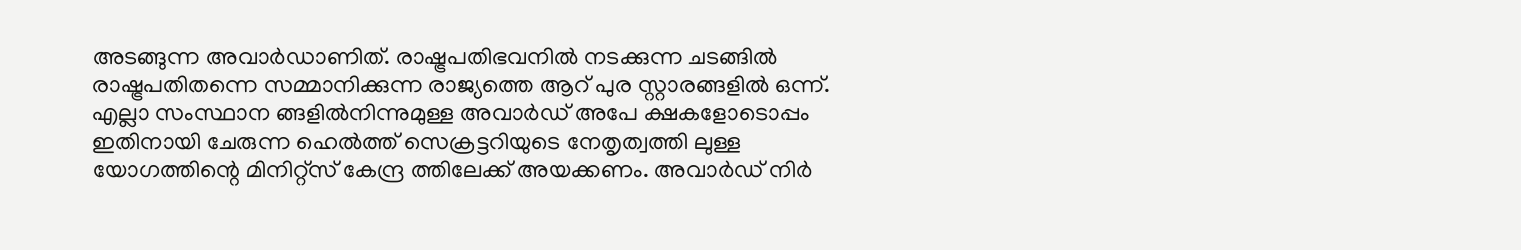അടങ്ങുന്ന അവാർഡാണിത്. രാഷ്ട്രപതിഭവനിൽ നടക്കുന്ന ചടങ്ങിൽ രാഷ്ട്രപതിതന്നെ സമ്മാനിക്കുന്ന രാജ്യത്തെ ആറ് പുര സ്റ്റാരങ്ങളിൽ ഒന്ന്. എല്ലാ സംസ്ഥാന ങ്ങളിൽനിന്നുമുള്ള അവാർഡ് അപേ ക്ഷകളോടൊപ്പം ഇതിനായി ചേരുന്ന ഹെൽത്ത് സെക്രട്ടറിയുടെ നേതൃത്വത്തി ലുള്ള യോഗത്തിന്റെ മിനിറ്റ്സ് കേന്ദ്ര ത്തിലേക്ക് അയക്കണം. അവാർഡ് നിർ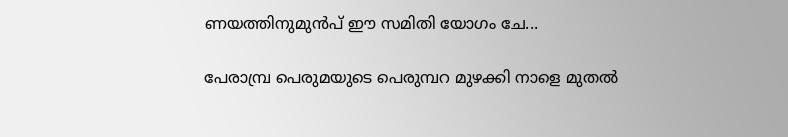ണയത്തിനുമുൻപ് ഈ സമിതി യോഗം ചേ...

പേരാമ്പ്ര പെരുമയുടെ പെരുമ്പറ മുഴക്കി നാളെ മുതൽ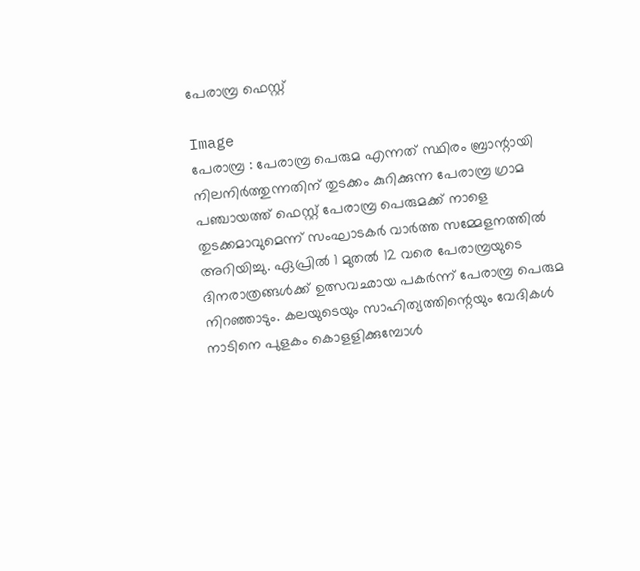പേരാമ്പ്ര ഫെസ്റ്റ്

Image
പേരാമ്പ്ര : പേരാമ്പ്ര പെരുമ എന്നത് സ്ഥിരം ബ്രാന്റായി നിലനിർത്തുന്നതിന് തുടക്കം കുറിക്കുന്ന പേരാമ്പ്ര ഗ്രാമ പഞ്ചായത്ത് ഫെസ്റ്റ് പേരാമ്പ്ര പെരുമക്ക് നാളെ തുടക്കമാവുമെന്ന് സംഘാടകർ വാർത്ത സമ്മേളനത്തിൽ അറിയിച്ചു. ഏപ്രിൽ 1 മുതൽ 12 വരെ പേരാമ്പ്രയുടെ ദിനരാത്രങ്ങൾക്ക് ഉത്സവഛായ പകർന്ന് പേരാമ്പ്ര പെരുമ നിറഞ്ഞാടും. കലയുടെയും സാഹിത്യത്തിന്റെയും വേദികൾ നാടിനെ പുളകം കൊളളിക്കുമ്പോൾ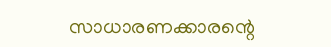സാധാരണക്കാരന്റെ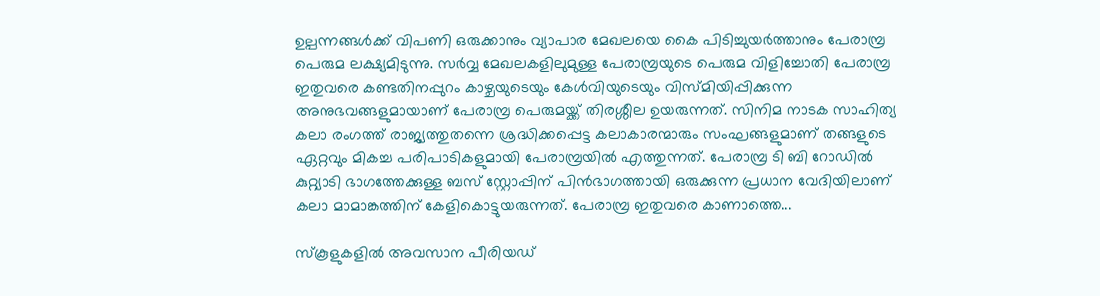ഉല്പന്നങ്ങൾക്ക് വിപണി ഒരുക്കാനും വ്യാപാര മേഖലയെ കൈ പിടിച്ചുയർത്താനും പേരാമ്പ്ര പെരുമ ലക്ഷ്യമിടുന്നു. സർവ്വ മേഖലകളിലുമുള്ള പേരാമ്പ്രയുടെ പെരുമ വിളിച്ചോതി പേരാമ്പ്ര ഇതുവരെ കണ്ടതിനപ്പുറം കാഴ്ചയുടെയും കേൾവിയുടെയും വിസ്‌മിയിപ്പിക്കുന്ന അനുഭവങ്ങളുമായാണ് പേരാമ്പ്ര പെരുമയ്ക്ക് തിരശ്ശീല ഉയരുന്നത്. സിനിമ നാടക സാഹിത്യ കലാ രംഗത്ത് രാജ്യത്തുതന്നെ ശ്രദ്ധിക്കപ്പെട്ട കലാകാരന്മാരും സംഘങ്ങളുമാണ് തങ്ങളുടെ ഏറ്റവും മികച്ച പരിപാടികളുമായി പേരാമ്പ്രയിൽ എത്തുന്നത്. പേരാമ്പ്ര ടി ബി റോഡിൽ കുറ്റ്യാടി ഭാഗത്തേക്കുള്ള ബസ് സ്റ്റോപ്പിന് പിൻഭാഗത്തായി ഒരുക്കുന്ന പ്രധാന വേദിയിലാണ് കലാ മാമാങ്കത്തിന് കേളികൊട്ടുയരുന്നത്. പേരാമ്പ്ര ഇതുവരെ കാണാത്തെ...

സ്കൂളുകളിൽ അവസാന പീരിയഡ്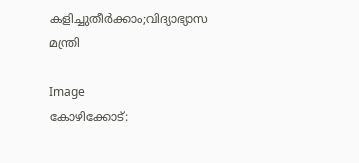കളിച്ചുതീർക്കാം;വിദ്യാഭ്യാസ മന്ത്രി

Image
കോഴിക്കോട്: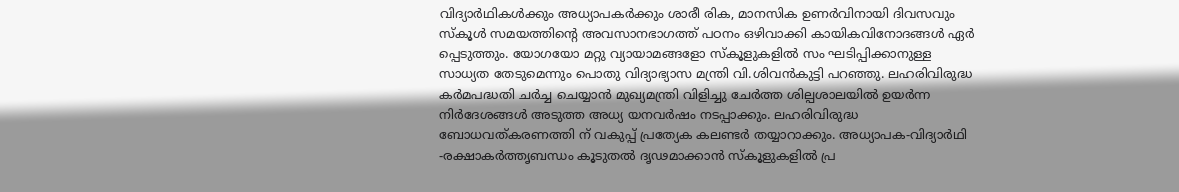വിദ്യാർഥികൾക്കും അധ്യാപകർക്കും ശാരീ രിക, മാനസിക ഉണർവിനായി ദിവസവും സ്‌കൂൾ സമയത്തിന്റെ അവസാനഭാഗത്ത് പഠനം ഒഴിവാക്കി കായികവിനോദങ്ങൾ ഏർ പ്പെടുത്തും. യോഗയോ മറ്റു വ്യായാമങ്ങളോ സ്‌കൂളുകളിൽ സം ഘടിപ്പിക്കാനുള്ള സാധ്യത തേടുമെന്നും പൊതു വിദ്യാഭ്യാസ മന്ത്രി വി.ശിവൻകുട്ടി പറഞ്ഞു. ലഹരിവിരുദ്ധ കർമപദ്ധതി ചർച്ച ചെയ്യാൻ മുഖ്യമന്ത്രി വിളിച്ചു ചേർത്ത ശില്പശാലയിൽ ഉയർന്ന നിർദേശങ്ങൾ അടുത്ത അധ്യ യനവർഷം നടപ്പാക്കും. ലഹരിവിരുദ്ധ ബോധവത്കരണത്തി ന് വകുപ്പ് പ്രത്യേക കലണ്ടർ തയ്യാറാക്കും. അധ്യാപക-വിദ്യാർഥി -രക്ഷാകർത്തൃബന്ധം കൂടുതൽ ദൃഢമാക്കാൻ സ്‌കൂളുകളിൽ പ്ര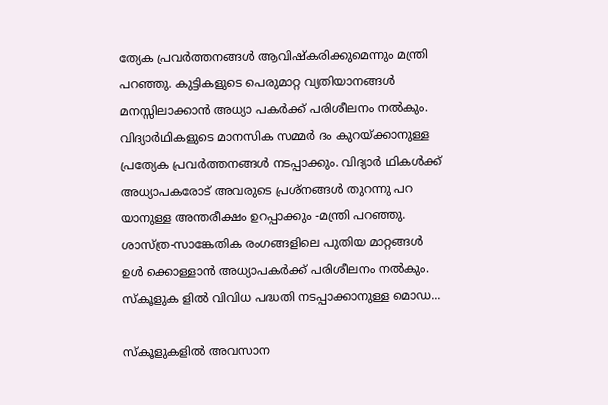ത്യേക പ്രവർത്തനങ്ങൾ ആവിഷ്‌കരിക്കുമെന്നും മന്ത്രി പറഞ്ഞു. കുട്ടികളുടെ പെരുമാറ്റ വ്യതിയാനങ്ങൾ മനസ്സിലാക്കാൻ അധ്യാ പകർക്ക് പരിശീലനം നൽകും. വിദ്യാർഥികളുടെ മാനസിക സമ്മർ ദം കുറയ്ക്കാനുള്ള പ്രത്യേക പ്രവർത്തനങ്ങൾ നടപ്പാക്കും. വിദ്യാർ ഥികൾക്ക് അധ്യാപകരോട് അവരുടെ പ്രശ്‌നങ്ങൾ തുറന്നു പറ യാനുള്ള അന്തരീക്ഷം ഉറപ്പാക്കും -മന്ത്രി പറഞ്ഞു. ശാസ്ത്ര-സാങ്കേതിക രംഗങ്ങളിലെ പുതിയ മാറ്റങ്ങൾ ഉൾ ക്കൊള്ളാൻ അധ്യാപകർക്ക് പരിശീലനം നൽകും. സ്‌കൂളുക ളിൽ വിവിധ പദ്ധതി നടപ്പാക്കാനുള്ള മൊഡ...

സ്കൂളുകളിൽ അവസാന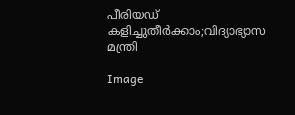പീരിയഡ് കളിച്ചുതീർക്കാം;വിദ്യാഭ്യാസ മന്ത്രി

Image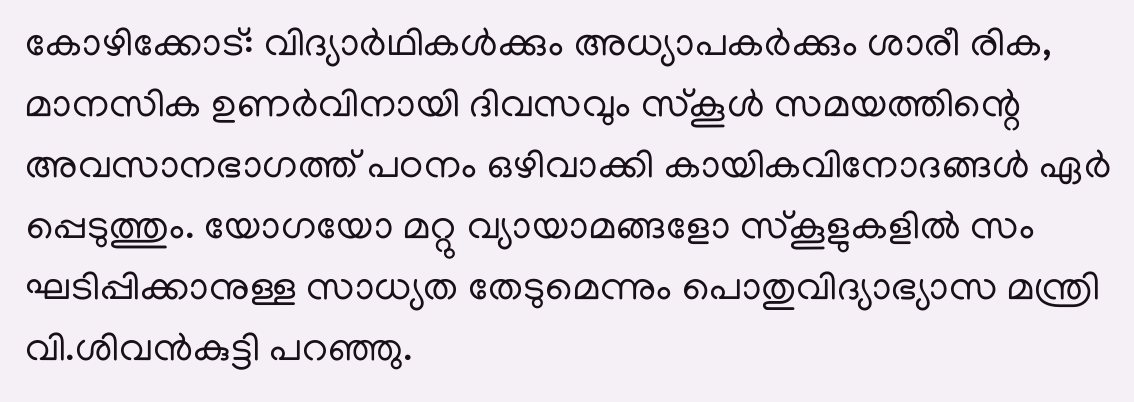കോഴിക്കോട്: വിദ്യാർഥികൾക്കും അധ്യാപകർക്കും ശാരീ രിക, മാനസിക ഉണർവിനായി ദിവസവും സ്‌കൂൾ സമയത്തിന്റെ അവസാനഭാഗത്ത് പഠനം ഒഴിവാക്കി കായികവിനോദങ്ങൾ ഏർ പ്പെടുത്തും. യോഗയോ മറ്റു വ്യായാമങ്ങളോ സ്‌കൂളുകളിൽ സം ഘടിപ്പിക്കാനുള്ള സാധ്യത തേടുമെന്നും പൊതുവിദ്യാഭ്യാസ മന്ത്രി വി.ശിവൻകുട്ടി പറഞ്ഞു.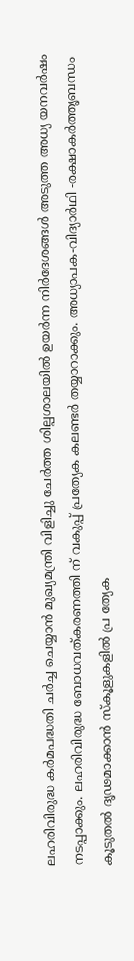ലഹരിവിരുദ്ധ കർമപദ്ധതി ചർച്ച ചെയ്യാൻ മുഖ്യമന്ത്രി വിളിച്ചു ചേർത്ത ശില്പശാലയിൽ ഉയർന്ന നിർദേശങ്ങൾ അടുത്ത അധ്യ യനവർഷം നടപ്പാക്കും. ലഹരിവിരുദ്ധ ബോധവത്കരണത്തി ന് വകുപ്പ് പ്രത്യേക കലണ്ടർ തയ്യാറാക്കും. അധ്യാപക-വിദ്യാർഥി -രക്ഷാകർത്തൃബന്ധം കൂടുതൽ ദൃഢമാക്കാൻ സ്‌കൂളുകളിൽ പ്ര ത്യേക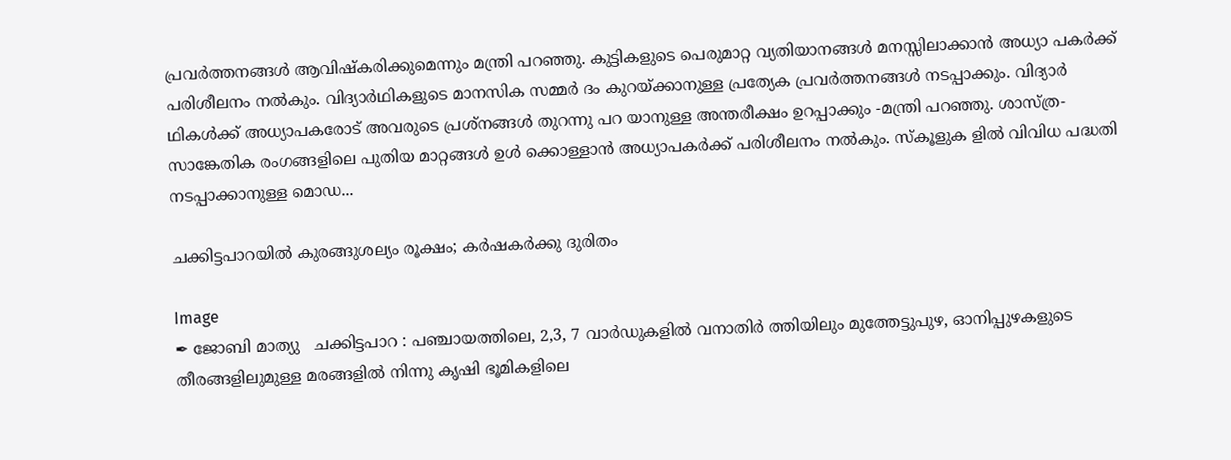പ്രവർത്തനങ്ങൾ ആവിഷ്‌കരിക്കുമെന്നും മന്ത്രി പറഞ്ഞു. കുട്ടികളുടെ പെരുമാറ്റ വ്യതിയാനങ്ങൾ മനസ്സിലാക്കാൻ അധ്യാ പകർക്ക് പരിശീലനം നൽകും. വിദ്യാർഥികളുടെ മാനസിക സമ്മർ ദം കുറയ്ക്കാനുള്ള പ്രത്യേക പ്രവർത്തനങ്ങൾ നടപ്പാക്കും. വിദ്യാർ ഥികൾക്ക് അധ്യാപകരോട് അവരുടെ പ്രശ്‌നങ്ങൾ തുറന്നു പറ യാനുള്ള അന്തരീക്ഷം ഉറപ്പാക്കും -മന്ത്രി പറഞ്ഞു. ശാസ്ത്ര-സാങ്കേതിക രംഗങ്ങളിലെ പുതിയ മാറ്റങ്ങൾ ഉൾ ക്കൊള്ളാൻ അധ്യാപകർക്ക് പരിശീലനം നൽകും. സ്‌കൂളുക ളിൽ വിവിധ പദ്ധതി നടപ്പാക്കാനുള്ള മൊഡ...

ചക്കിട്ടപാറയിൽ കുരങ്ങുശല്യം രൂക്ഷം; കർഷകർക്കു ദുരിതം

Image
✒ ജോബി മാത്യു   ചക്കിട്ടപാറ : പഞ്ചായത്തിലെ, 2,3, 7 വാർഡുകളിൽ വനാതിർ ത്തിയിലും മുത്തേട്ടുപുഴ, ഓനിപ്പുഴകളുടെ തീരങ്ങളിലുമുള്ള മരങ്ങളിൽ നിന്നു കൃഷി ഭൂമികളിലെ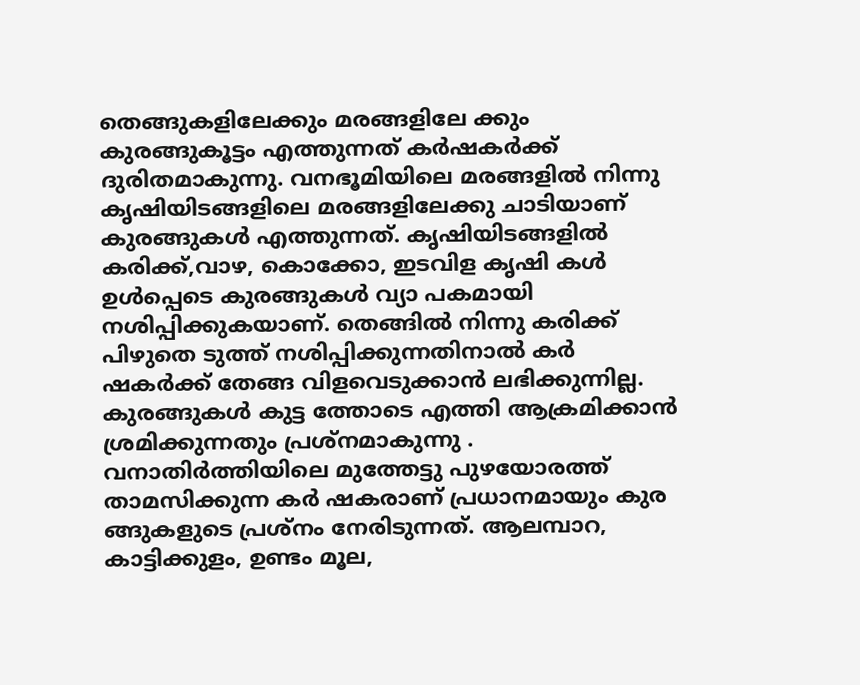തെങ്ങുകളിലേക്കും മരങ്ങളിലേ ക്കും കുരങ്ങുകൂട്ടം എത്തുന്നത് കർഷകർക്ക് ദുരിതമാകുന്നു. വനഭൂമിയിലെ മരങ്ങളിൽ നിന്നു കൃഷിയിടങ്ങളിലെ മരങ്ങളിലേക്കു ചാടിയാണ് കുരങ്ങുകൾ എത്തുന്നത്. കൃഷിയിടങ്ങളിൽ കരിക്ക്,വാഴ, കൊക്കോ, ഇടവിള കൃഷി കൾ ഉൾപ്പെടെ കുരങ്ങുകൾ വ്യാ പകമായി നശിപ്പിക്കുകയാണ്. തെങ്ങിൽ നിന്നു കരിക്ക് പിഴുതെ ടുത്ത് നശിപ്പിക്കുന്നതിനാൽ കർ ഷകർക്ക് തേങ്ങ വിളവെടുക്കാൻ ലഭിക്കുന്നില്ല. കുരങ്ങുകൾ കുട്ട ത്തോടെ എത്തി ആക്രമിക്കാൻ ശ്രമിക്കുന്നതും പ്രശ്നമാകുന്നു . വനാതിർത്തിയിലെ മുത്തേട്ടു പുഴയോരത്ത് താമസിക്കുന്ന കർ ഷകരാണ് പ്രധാനമായും കുര ങ്ങുകളുടെ പ്രശ്ന‌ം നേരിടുന്നത്. ആലമ്പാറ, കാട്ടിക്കുളം, ഉണ്ടം മൂല,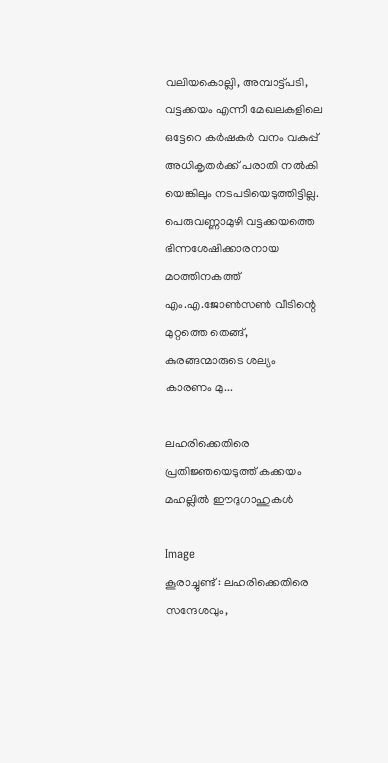വലിയകൊല്ലി, അമ്പാട്ട്പടി, വട്ടക്കയം എന്നീ മേഖലകളിലെ ഒട്ടേറെ കർഷകർ വനം വകുപ്പ് അധികൃതർക്ക് പരാതി നൽകി യെങ്കിലും നടപടിയെടുത്തിട്ടില്ല. പെരുവണ്ണാമുഴി വട്ടക്കയത്തെ ഭിന്നശേഷിക്കാരനായ മഠത്തിനകത്ത് എം.എ.ജോൺസൺ വീടിന്റെ മുറ്റത്തെ തെങ്ങ്, കുരങ്ങന്മാരുടെ ശല്യം കാരണം മു...

ലഹരിക്കെതിരെ പ്രതിജ്ഞയെടുത്ത് കക്കയം മഹല്ലിൽ ഈദുഗാഹുകൾ

Image
കൂരാച്ചുണ്ട് : ലഹരിക്കെതിരെ സന്ദേശവും,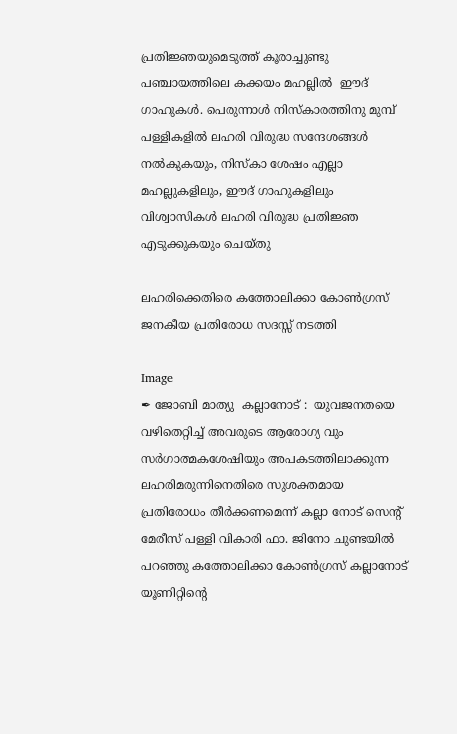പ്രതിജ്ഞയുമെടുത്ത് കൂരാച്ചുണ്ടു പഞ്ചായത്തിലെ കക്കയം മഹല്ലിൽ  ഈദ് ഗാഹുകൾ. പെരുന്നാൾ നിസ്കാരത്തിനു മുമ്പ് പള്ളികളിൽ ലഹരി വിരുദ്ധ സന്ദേശങ്ങൾ നൽകുകയും, നിസ്കാ ശേഷം എല്ലാ മഹല്ലുകളിലും, ഈദ് ഗാഹുകളിലും വിശ്വാസികൾ ലഹരി വിരുദ്ധ പ്രതിജ്ഞ എടുക്കുകയും ചെയ്തു

ലഹരിക്കെതിരെ കത്തോലിക്കാ കോൺഗ്രസ് ജനകീയ പ്രതിരോധ സദസ്സ് നടത്തി

Image
✒ ജോബി മാത്യു  കല്ലാനോട് :  യുവജനതയെ വഴിതെറ്റിച്ച് അവരുടെ ആരോഗ്യ വും സർഗാത്മകശേഷിയും അപകടത്തിലാക്കുന്ന ലഹരിമരുന്നിനെതിരെ സുശക്തമായ പ്രതിരോധം തീർക്കണമെന്ന് കല്ലാ നോട് സെന്റ് മേരീസ് പള്ളി വികാരി ഫാ. ജിനോ ചുണ്ടയിൽ പറഞ്ഞു കത്തോലിക്കാ കോൺഗ്രസ് കല്ലാനോട് യൂണിറ്റിന്റെ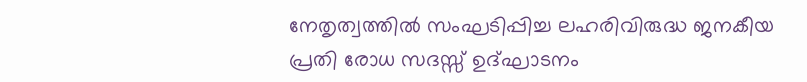നേതൃത്വത്തിൽ സംഘടിപ്പിച്ച ലഹരിവിരുദ്ധ ജനകീയ പ്രതി രോധ സദസ്സ് ഉദ്ഘാടനം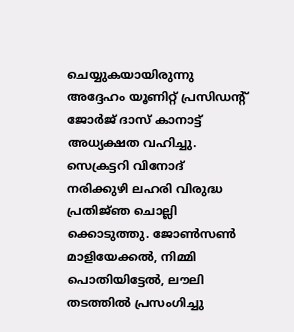ചെയ്യുകയായിരുന്നു അദ്ദേഹം യൂണിറ്റ് പ്രസിഡന്റ് ജോർജ് ദാസ് കാനാട്ട് അധ്യക്ഷത വഹിച്ചു. സെക്രട്ടറി വിനോദ് നരിക്കുഴി ലഹരി വിരുദ്ധ പ്രതിജ്‌ഞ ചൊല്ലി ക്കൊടുത്തു. ജോൺസൺ മാളിയേക്കൽ, നിമ്മി പൊതിയിട്ടേൽ, ലൗലി തടത്തിൽ പ്രസംഗിച്ചു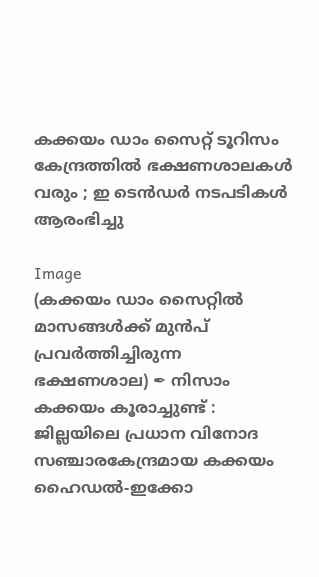കക്കയം ഡാം സൈറ്റ് ടൂറിസം കേന്ദ്രത്തിൽ ഭക്ഷണശാലകൾ വരും ; ഇ ടെൻഡർ നടപടികൾ ആരംഭിച്ചു

Image
(കക്കയം ഡാം സൈറ്റിൽ മാസങ്ങൾക്ക് മുൻപ് പ്രവർത്തിച്ചിരുന്ന ഭക്ഷണശാല) ✒ നിസാം കക്കയം കൂരാച്ചുണ്ട് : ജില്ലയിലെ പ്രധാന വിനോദ സഞ്ചാരകേന്ദ്രമായ കക്കയം ഹൈഡൽ-ഇക്കോ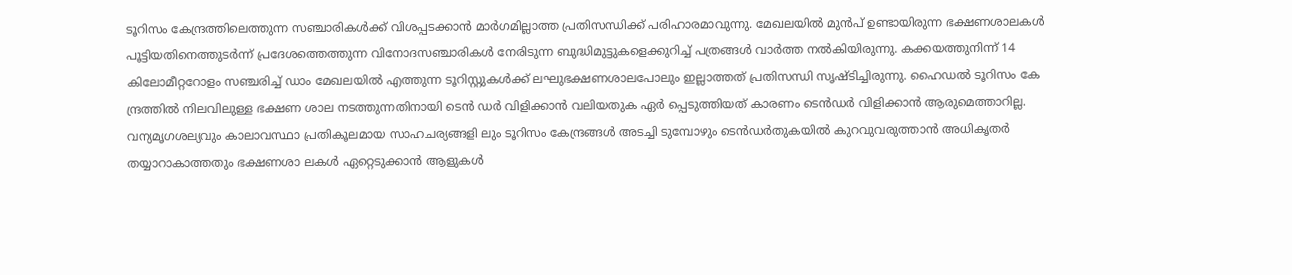ടൂറിസം കേന്ദ്രത്തിലെത്തുന്ന സഞ്ചാരികൾക്ക് വിശപ്പടക്കാൻ മാർഗമില്ലാത്ത പ്രതിസന്ധിക്ക് പരിഹാരമാവുന്നു. മേഖലയിൽ മുൻപ് ഉണ്ടായിരുന്ന ഭക്ഷണശാലകൾ പൂട്ടിയതിനെത്തുടർന്ന് പ്രദേശത്തെത്തുന്ന വിനോദസഞ്ചാരികൾ നേരിടുന്ന ബുദ്ധിമുട്ടുകളെക്കുറിച്ച് പത്രങ്ങൾ വാർത്ത നൽകിയിരുന്നു. കക്കയത്തുനിന്ന് 14 കിലോമീറ്ററോളം സഞ്ചരിച്ച് ഡാം മേഖലയിൽ എത്തുന്ന ടൂറിസ്റ്റുകൾക്ക് ലഘുഭക്ഷണശാലപോലും ഇല്ലാത്തത് പ്രതിസന്ധി സൃഷ്ടിച്ചിരുന്നു. ഹൈഡൽ ടൂറിസം കേ ന്ദ്രത്തിൽ നിലവിലുള്ള ഭക്ഷണ ശാല നടത്തുന്നതിനായി ടെൻ ഡർ വിളിക്കാൻ വലിയതുക ഏർ പ്പെടുത്തിയത് കാരണം ടെൻഡർ വിളിക്കാൻ ആരുമെത്താറില്ല. വന്യമൃഗശല്യവും കാലാവസ്ഥാ പ്രതികൂലമായ സാഹചര്യങ്ങളി ലും ടൂറിസം കേന്ദ്രങ്ങൾ അടച്ചി ടുമ്പോഴും ടെൻഡർതുകയിൽ കുറവുവരുത്താൻ അധികൃതർ തയ്യാറാകാത്തതും ഭക്ഷണശാ ലകൾ ഏറ്റെടുക്കാൻ ആളുകൾ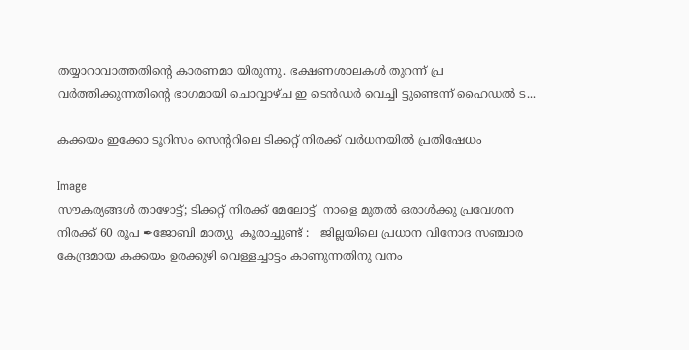തയ്യാറാവാത്തതിൻ്റെ കാരണമാ യിരുന്നു. ഭക്ഷണശാലകൾ തുറന്ന് പ്ര വർത്തിക്കുന്നതിന്റെ ഭാഗമായി ചൊവ്വാഴ്ച ഇ ടെൻഡർ വെച്ചി ട്ടുണ്ടെന്ന് ഹൈഡൽ ട...

കക്കയം ഇക്കോ ടൂറിസം സെന്ററിലെ ടിക്കറ്റ് നിരക്ക് വർധനയിൽ പ്രതിഷേധം

Image
സൗകര്യങ്ങൾ താഴോട്ട്; ടിക്കറ്റ് നിരക്ക് മേലോട്ട്  നാളെ മുതൽ ഒരാൾക്കു പ്രവേശന നിരക്ക് 60 രൂപ ✒ജോബി മാത്യു  കൂരാച്ചുണ്ട് :   ജില്ലയിലെ പ്രധാന വിനോദ സഞ്ചാര കേന്ദ്രമായ കക്കയം ഉരക്കുഴി വെള്ളച്ചാട്ടം കാണുന്നതിനു വനം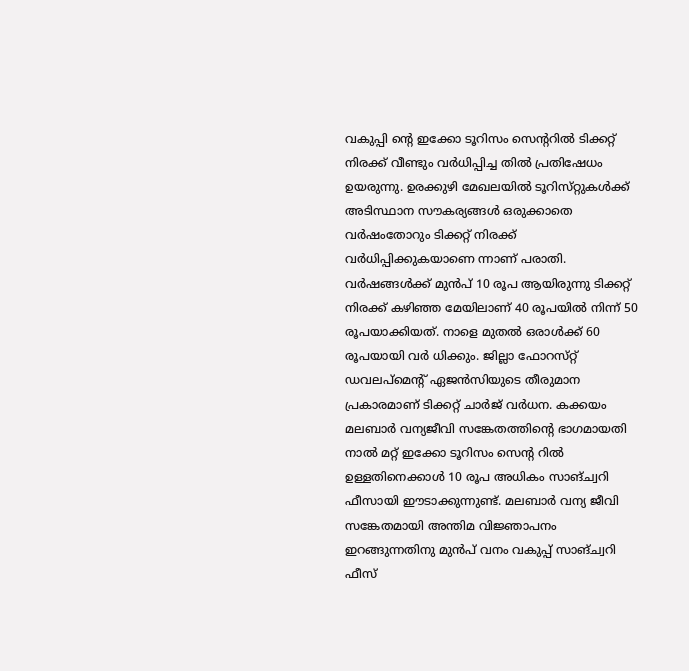വകുപ്പി ന്റെ ഇക്കോ ടൂറിസം സെന്ററിൽ ടിക്കറ്റ് നിരക്ക് വീണ്ടും വർധിപ്പിച്ച തിൽ പ്രതിഷേധം ഉയരുന്നു. ഉരക്കുഴി മേഖലയിൽ ടൂറിസ്‌റ്റുകൾക്ക് അടിസ്ഥാന സൗകര്യങ്ങൾ ഒരുക്കാതെ വർഷംതോറും ടിക്കറ്റ് നിരക്ക് വർധിപ്പിക്കുകയാണെ ന്നാണ് പരാതി. വർഷങ്ങൾക്ക് മുൻപ് 10 രൂപ ആയിരുന്നു ടിക്കറ്റ് നിരക്ക് കഴിഞ്ഞ മേയിലാണ് 40 രൂപയിൽ നിന്ന് 50 രൂപയാക്കിയത്. നാളെ മുതൽ ഒരാൾക്ക് 60 രൂപയായി വർ ധിക്കും. ജില്ലാ ഫോറസ്‌റ്റ് ഡവലപ്മെന്റ് ഏജൻസിയുടെ തീരുമാന പ്രകാരമാണ് ടിക്കറ്റ് ചാർജ് വർധന. കക്കയം മലബാർ വന്യജീവി സങ്കേതത്തിന്റെ ഭാഗമായതി നാൽ മറ്റ് ഇക്കോ ടൂറിസം സെന്റ റിൽ ഉള്ളതിനെക്കാൾ 10 രൂപ അധികം സാങ്ച്വറി ഫീസായി ഈടാക്കുന്നുണ്ട്. മലബാർ വന്യ ജീവി സങ്കേതമായി അന്തിമ വിജ്ഞാപനം ഇറങ്ങുന്നതിനു മുൻപ് വനം വകുപ്പ് സാങ്‌ച്വറി ഫീസ്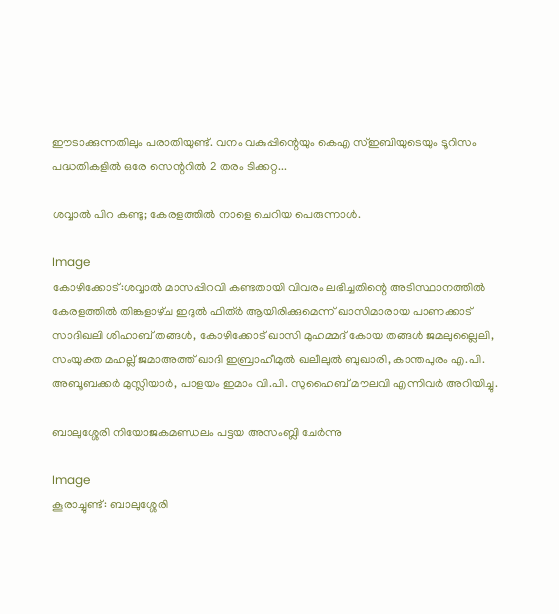ഈടാക്കുന്നതിലും പരാതിയുണ്ട്. വനം വകുപ്പിന്റെയും കെഎ സ്ഇബിയുടെയും ടൂറിസം പദ്ധതികളിൽ ഒരേ സെന്ററിൽ 2 തരം ടിക്കറ്റ...

ശവ്വാൽ പിറ കണ്ടു; കേരളത്തിൽ നാളെ ചെറിയ പെരുന്നാൾ.

Image
കോഴിക്കോട്:ശവ്വാൽ മാസപ്പിറവി കണ്ടതായി വിവരം ലഭിച്ചതിന്റെ അടിസ്ഥാനത്തിൽ കേരളത്തിൽ തിങ്കളാഴ്‌ച ഇദുൽ ഫിത്ർ ആയിരിക്കുമെന്ന് ഖാസിമാരായ പാണക്കാട് സാദിഖലി ശിഹാബ് തങ്ങൾ, കോഴിക്കോട് ഖാസി മുഹമ്മദ് കോയ തങ്ങൾ ജമലുല്ലൈലി, സംയുക്ത മഹല്ല് ജമാഅത്ത് ഖാദി ഇബ്രാഹീമുൽ ഖലീലുൽ ബുഖാരി, കാന്തപുരം എ.പി. അബൂബക്കർ മുസ്ലിയാർ, പാളയം ഇമാം വി.പി. സുഹൈബ് മൗലവി എന്നിവർ അറിയിച്ചു.

ബാലുശ്ശേരി നിയോജകമണ്ഡലം പട്ടയ അസംബ്ലി ചേർന്നു

Image
കൂരാച്ചുണ്ട്: ബാലുശ്ശേരി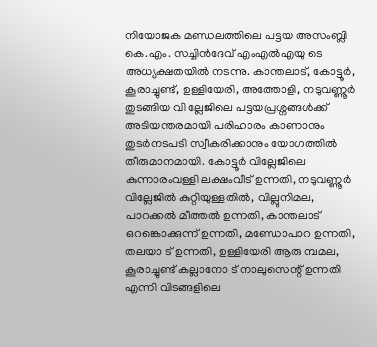നിയോജക മണ്ഡലത്തിലെ പട്ടയ അസംബ്ലി കെ.എം. സച്ചിൻദേവ് എംഎൽഎയു ടെ അധ്യക്ഷതയിൽ നടന്നു. കാന്തലാട്, കോട്ടൂർ, കൂരാച്ചുണ്ട്, ഉള്ളിയേരി, അത്തോളി, നടുവണ്ണൂർ തുടങ്ങിയ വി ല്ലേജിലെ പട്ടയപ്രശ്നങ്ങൾക്ക് അടിയന്തരമായി പരിഹാരം കാണാനും തുടർനടപടി സ്വീകരിക്കാനും യോഗത്തിൽ തീരുമാനമായി. കോട്ടൂർ വില്ലേജിലെ കുന്നാരംവള്ളി ലക്ഷംവീട് ഉന്നതി, നടുവണ്ണൂർ വില്ലേജിൽ കുറ്റിയുള്ളതിൽ, വില്ലുനിമല, പാറക്കൽ മീത്തൽ ഉന്നതി, കാന്തലാട് ഒറങ്കൊക്കുന്ന് ഉന്നതി, മണ്ഡോപാറ ഉന്നതി, തലയാ ട് ഉന്നതി, ഉള്ളിയേരി ആരു മ്പമല, കൂരാച്ചുണ്ട് കല്ലാനോ ട് നാലുസെന്റ് ഉന്നതി എന്നി വിടങ്ങളിലെ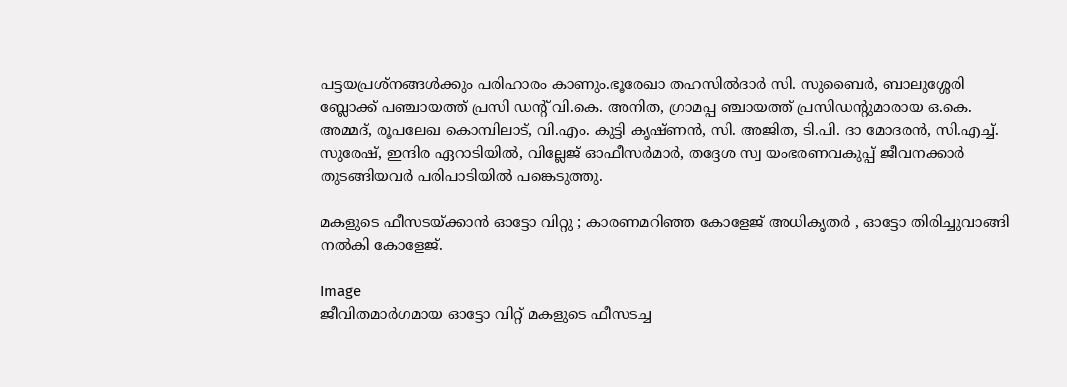പട്ടയപ്രശ്നങ്ങൾക്കും പരിഹാരം കാണും.ഭൂരേഖാ തഹസിൽദാർ സി. സുബൈർ, ബാലുശ്ശേരി ബ്ലോക്ക് പഞ്ചായത്ത് പ്രസി ഡന്റ് വി.കെ. അനിത, ഗ്രാമപ്പ ഞ്ചായത്ത് പ്രസിഡന്റുമാരായ ഒ.കെ. അമ്മദ്, രൂപലേഖ കൊമ്പിലാട്, വി.എം. കുട്ടി കൃഷ്ണൻ, സി. അജിത, ടി.പി. ദാ മോദരൻ, സി.എച്ച്. സുരേഷ്, ഇന്ദിര ഏറാടിയിൽ, വില്ലേജ് ഓഫീസർമാർ, തദ്ദേശ സ്വ യംഭരണവകുപ്പ് ജീവനക്കാർ തുടങ്ങിയവർ പരിപാടിയിൽ പങ്കെടുത്തു.

മകളുടെ ഫീസടയ്ക്കാൻ ഓട്ടോ വിറ്റു ; കാരണമറിഞ്ഞ കോളേജ് അധികൃതർ , ഓട്ടോ തിരിച്ചുവാങ്ങി നൽകി കോളേജ്.

Image
ജീവിതമാർഗമായ ഓട്ടോ വിറ്റ് മകളുടെ ഫീസടച്ച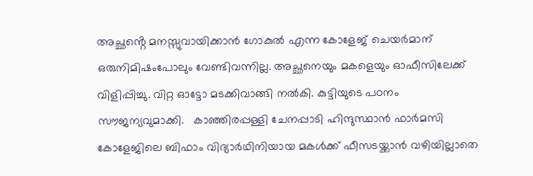അച്ഛൻ്റെ മനസ്സുവായിക്കാൻ ഗോകുൽ എന്ന കോളേജ് ചെയർമാന് ഒരുനിമിഷംപോലും വേണ്ടിവന്നില്ല. അച്ഛനെയും മകളെയും ഓഫീസിലേക്ക് വിളിപ്പിച്ചു. വിറ്റ ഓട്ടോ മടക്കിവാങ്ങി നൽകി. കുട്ടിയുടെ പഠനം സൗജന്യവുമാക്കി.   കാഞ്ഞിരപ്പള്ളി ചേനപ്പാടി ഹിന്ദുസ്ഥാൻ ഫാർമസി കോളേജിലെ ബിഫാം വിദ്യാർഥിനിയായ മകൾക്ക് ഫീസടയ്ക്കാൻ വഴിയില്ലാതെ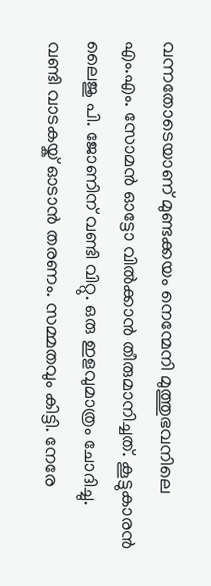വന്നതോടെയാണ് മുണ്ടക്കയം നെന്മേനി മുത്തുഭവനിലെ എം.എം. സോമൻ ഓട്ടോ വിൽക്കാൻ തീരുമാനിച്ചത്. കൂട്ടുകാരൻ ലൈജു പി. ജോണിന് വണ്ടി വിറ്റു. ഒരു ഇളവുമാത്രം ചോദിച്ചു. വണ്ടി വാടകയ്ക് ഓടാൻ തരണം. സമ്മതവും കിട്ടി. നേരേ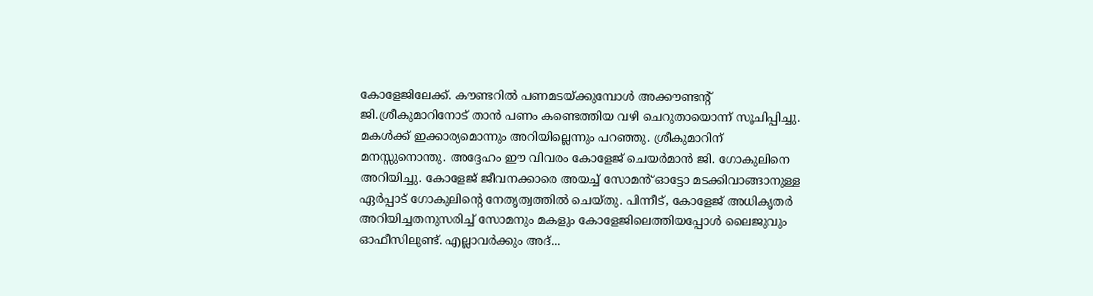കോളേജിലേക്ക്. കൗണ്ടറിൽ പണമടയ്ക്കുമ്പോൾ അക്കൗണ്ടന്റ് ജി.ശ്രീകുമാറിനോട് താൻ പണം കണ്ടെത്തിയ വഴി ചെറുതായൊന്ന് സൂചിപ്പിച്ചു. മകൾക്ക് ഇക്കാര്യമൊന്നും അറിയില്ലെന്നും പറഞ്ഞു. ശ്രീകുമാറിന് മനസ്സുനൊന്തു. അദ്ദേഹം ഈ വിവരം കോളേജ് ചെയർമാൻ ജി. ഗോകുലിനെ അറിയിച്ചു. കോളേജ് ജീവനക്കാരെ അയച്ച് സോമൻ് ഓട്ടോ മടക്കിവാങ്ങാനുള്ള ഏർപ്പാട് ഗോകുലിന്റെ നേതൃത്വത്തിൽ ചെയ്‌തു. പിന്നീട്, കോളേജ് അധികൃതർ അറിയിച്ചതനുസരിച്ച് സോമനും മകളും കോളേജിലെത്തിയപ്പോൾ ലൈജുവും ഓഫീസിലുണ്ട്. എല്ലാവർക്കും അദ്...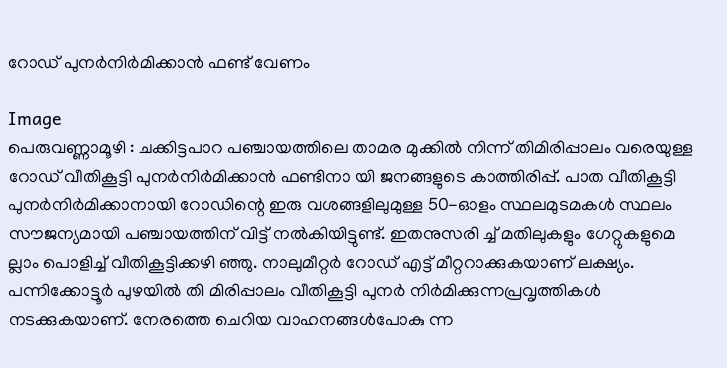റോഡ് പുനർനിർമിക്കാൻ ഫണ്ട് വേണം

Image
പെരുവണ്ണാമൂഴി : ചക്കിട്ടപാറ പഞ്ചായത്തിലെ താമര മുക്കിൽ നിന്ന് തിമിരിപ്പാലം വരെയുള്ള റോഡ് വീതികൂട്ടി പുനർനിർമിക്കാൻ ഫണ്ടിനാ യി ജനങ്ങളുടെ കാത്തിരിപ്പ്. പാത വീതികൂട്ടി പുനർനിർമിക്കാനായി റോഡിന്റെ ഇരു വശങ്ങളിലുമുള്ള 50-ഓളം സ്ഥലമുടമകൾ സ്ഥലം സൗജന്യമായി പഞ്ചായത്തിന് വിട്ട് നൽകിയിട്ടുണ്ട്. ഇതനുസരി ച്ച് മതിലുകളും ഗേറ്റുകളുമെ ല്ലാം പൊളിച്ച് വീതികൂട്ടിക്കഴി ഞ്ഞു. നാലുമീറ്റർ റോഡ് എട്ട് മീറ്ററാക്കുകയാണ് ലക്ഷ്യം. പന്നിക്കോട്ടൂർ പുഴയിൽ തി മിരിപ്പാലം വീതികൂട്ടി പുനർ നിർമിക്കുന്നപ്രവൃത്തികൾ നടക്കുകയാണ്. നേരത്തെ ചെറിയ വാഹനങ്ങൾപോകു ന്ന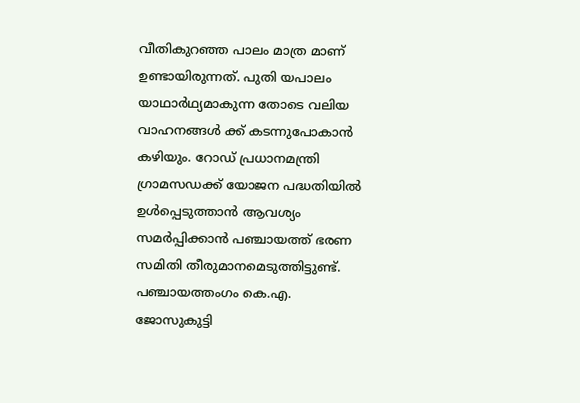വീതികുറഞ്ഞ പാലം മാത്ര മാണ് ഉണ്ടായിരുന്നത്. പുതി യപാലം യാഥാർഥ്യമാകുന്ന തോടെ വലിയ വാഹനങ്ങൾ ക്ക് കടന്നുപോകാൻ കഴിയും. റോഡ് പ്രധാനമന്ത്രി ഗ്രാമസഡക്ക് യോജന പദ്ധതിയിൽ ഉൾപ്പെടുത്താൻ ആവശ്യം സമർപ്പിക്കാൻ പഞ്ചായത്ത് ഭരണ സമിതി തീരുമാനമെടുത്തിട്ടുണ്ട്. പഞ്ചായത്തംഗം കെ.എ. ജോസുകുട്ടി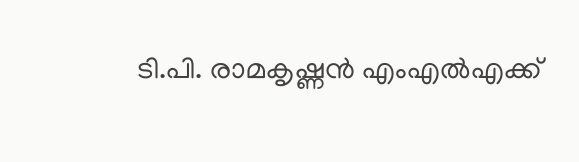ടി.പി. രാമകൃഷ്ണൻ എംഎൽഎക്ക്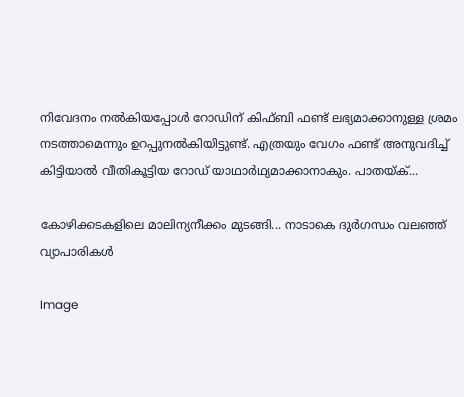നിവേദനം നൽകിയപ്പോൾ റോഡിന് കിഫ്ബി ഫണ്ട് ലഭ്യമാക്കാനുള്ള ശ്രമം നടത്താമെന്നും ഉറപ്പുനൽകിയിട്ടുണ്ട്. എത്രയും വേഗം ഫണ്ട് അനുവദിച്ച് കിട്ടിയാൽ വീതികൂട്ടിയ റോഡ് യാഥാർഥ്യമാക്കാനാകും. പാതയ്ക്...

കോഴിക്കടകളിലെ മാലിന്യനീക്കം മുടങ്ങി... നാടാകെ ദുർഗന്ധം വലഞ്ഞ് വ്യാപാരികൾ

Image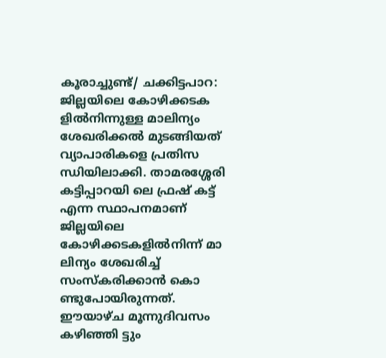കൂരാച്ചുണ്ട്/ ചക്കിട്ടപാറ: ജില്ലയിലെ കോഴിക്കടക ളിൽനിന്നുള്ള മാലിന്യം ശേഖരിക്കൽ മുടങ്ങിയത് വ്യാപാരികളെ പ്രതിസ ന്ധിയിലാക്കി. താമരശ്ശേരി കട്ടിപ്പാറയി ലെ ഫ്രഷ് കട്ട് എന്ന സ്ഥാപനമാണ് ജില്ലയിലെ കോഴിക്കടകളിൽനിന്ന് മാ ലിന്യം ശേഖരിച്ച് സംസ്കരിക്കാൻ കൊ ണ്ടുപോയിരുന്നത്. ഈയാഴ്ച മൂന്നുദിവസം കഴിഞ്ഞി ട്ടും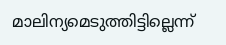മാലിന്യമെടുത്തിട്ടില്ലെന്ന്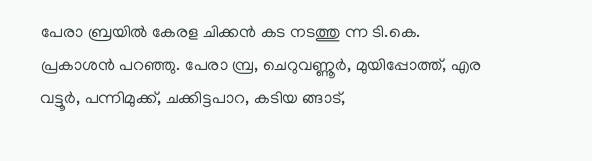പേരാ ബ്രയിൽ കേരള ചിക്കൻ കട നടത്തു ന്ന ടി.കെ. പ്രകാശൻ പറഞ്ഞു. പേരാ മ്പ്ര, ചെറുവണ്ണൂർ, മുയിപ്പോത്ത്, എര വട്ടൂർ, പന്നിമുക്ക്, ചക്കിട്ടപാറ, കടിയ ങ്ങാട്,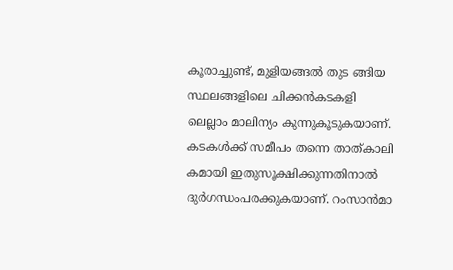കൂരാച്ചുണ്ട്, മുളിയങ്ങൽ തുട ങ്ങിയ സ്ഥലങ്ങളിലെ ചിക്കൻകടകളി ലെല്ലാം മാലിന്യം കുന്നുകൂടുകയാണ്. കടകൾക്ക് സമീപം തന്നെ താത്കാലി കമായി ഇതുസൂക്ഷിക്കുന്നതിനാൽ ദുർഗന്ധംപരക്കുകയാണ്. റംസാൻമാ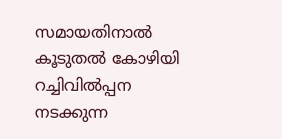സമായതിനാൽ കൂടുതൽ കോഴിയി റച്ചിവിൽപ്പന നടക്കുന്ന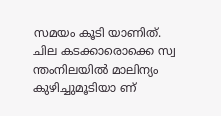സമയം കൂടി യാണിത്. ചില കടക്കാരൊക്കെ സ്വ ന്തംനിലയിൽ മാലിന്യം കുഴിച്ചുമൂടിയാ ണ്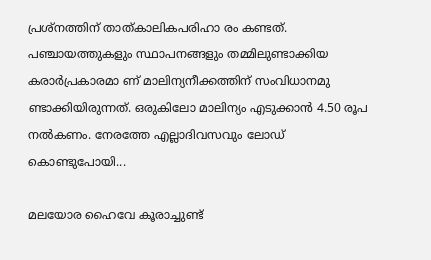പ്രശ്നത്തിന് താത്കാലികപരിഹാ രം കണ്ടത്. പഞ്ചായത്തുകളും സ്ഥാപനങ്ങളും തമ്മിലുണ്ടാക്കിയ കരാർപ്രകാരമാ ണ് മാലിന്യനീക്കത്തിന് സംവിധാനമു ണ്ടാക്കിയിരുന്നത്. ഒരുകിലോ മാലിന്യം എടുക്കാൻ 4.50 രൂപ നൽകണം. നേരത്തേ എല്ലാദിവസവും ലോഡ് കൊണ്ടുപോയി...

മലയോര ഹൈവേ കൂരാച്ചുണ്ട്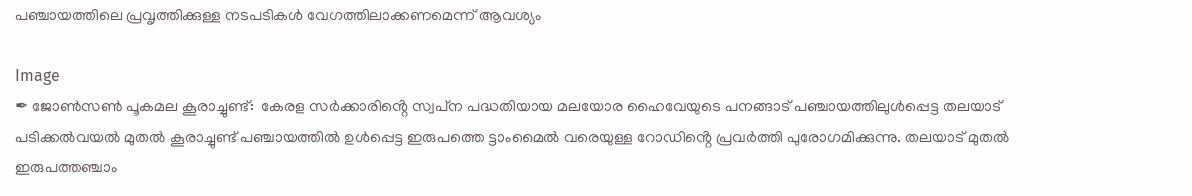പഞ്ചായത്തിലെ പ്രവൃത്തിക്കുള്ള നടപടികൾ വേഗത്തിലാക്കണമെന്ന് ആവശ്യം

Image
✒ ജോൺസൺ പൂകമല കൂരാച്ചുണ്ട്:  കേരള സർക്കാരിൻ്റെ സ്വപ്‌ന പദ്ധതിയായ മലയോര ഹൈവേയുടെ പനങ്ങാട് പഞ്ചായത്തിലുൾപ്പെട്ട തലയാട് പടിക്കൽവയൽ മുതൽ കൂരാച്ചുണ്ട് പഞ്ചായത്തിൽ ഉൾപ്പെട്ട ഇരുപത്തെ ട്ടാംമൈൽ വരെയുള്ള റോഡിൻ്റെ പ്രവർത്തി പുരോഗമിക്കുന്നു. തലയാട് മുതൽ ഇരുപത്തഞ്ചാം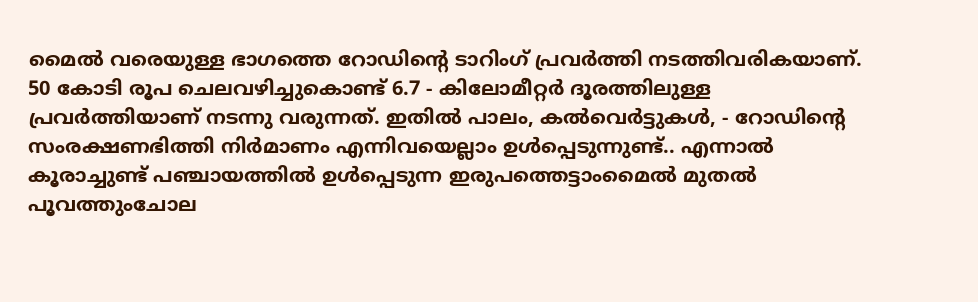മൈൽ വരെയുള്ള ഭാഗത്തെ റോഡിന്റെ ടാറിംഗ് പ്രവർത്തി നടത്തിവരികയാണ്. 50 കോടി രൂപ ചെലവഴിച്ചുകൊണ്ട് 6.7 - കിലോമീറ്റർ ദൂരത്തിലുള്ള പ്രവർത്തിയാണ് നടന്നു വരുന്നത്. ഇതിൽ പാലം, കൽവെർട്ടുകൾ, - റോഡിൻ്റെ സംരക്ഷണഭിത്തി നിർമാണം എന്നിവയെല്ലാം ഉൾപ്പെടുന്നുണ്ട്.. എന്നാൽ കൂരാച്ചുണ്ട് പഞ്ചായത്തിൽ ഉൾപ്പെടുന്ന ഇരുപത്തെട്ടാംമൈൽ മുതൽ പൂവത്തുംചോല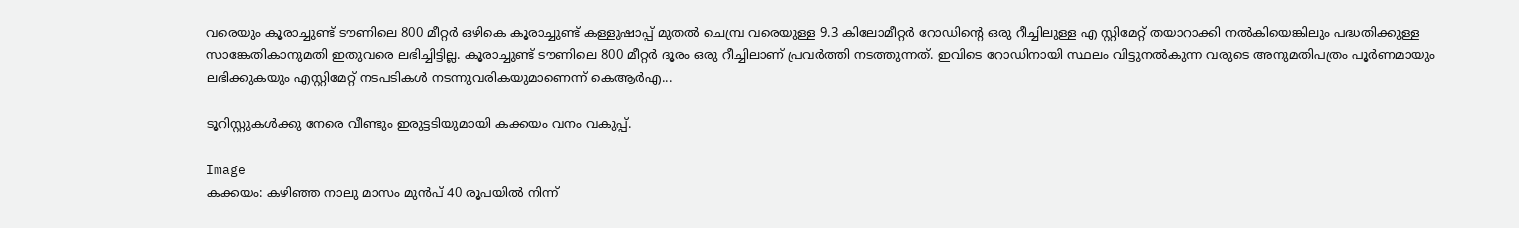വരെയും കൂരാച്ചുണ്ട് ടൗണിലെ 800 മീറ്റർ ഒഴികെ കൂരാച്ചുണ്ട് കള്ളുഷാപ്പ് മുതൽ ചെമ്പ്ര വരെയുള്ള 9.3 കിലോമീറ്റർ റോഡിൻ്റെ ഒരു റീച്ചിലുള്ള എ സ്റ്റിമേറ്റ് തയാറാക്കി നൽകിയെങ്കിലും പദ്ധതിക്കുള്ള സാങ്കേതികാനുമതി ഇതുവരെ ലഭിച്ചിട്ടില്ല. കൂരാച്ചുണ്ട് ടൗണിലെ 800 മീറ്റർ ദൂരം ഒരു റീച്ചിലാണ് പ്രവർത്തി നടത്തുന്നത്. ഇവിടെ റോഡിനായി സ്ഥലം വിട്ടുനൽകുന്ന വരുടെ അനുമതിപത്രം പൂർണമായും ലഭിക്കുകയും എസ്റ്റിമേറ്റ് നടപടികൾ നടന്നുവരികയുമാണെന്ന് കെആർഎ...

ടൂറിസ്റ്റുകൾക്കു നേരെ വീണ്ടും ഇരുട്ടടിയുമായി കക്കയം വനം വകുപ്പ്.

Image
കക്കയം: കഴിഞ്ഞ നാലു മാസം മുൻപ് 40 രൂപയിൽ നിന്ന്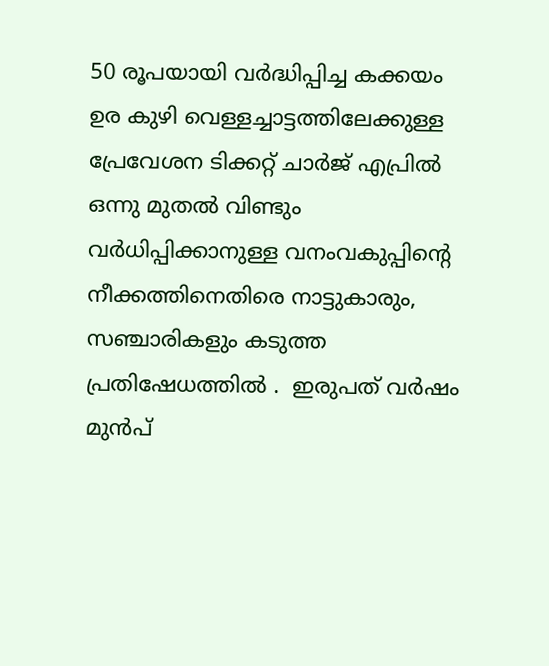50 രൂപയായി വർദ്ധിപ്പിച്ച കക്കയം ഉര കുഴി വെള്ളച്ചാട്ടത്തിലേക്കുള്ള പ്രേവേശന ടിക്കറ്റ് ചാർജ് എപ്രിൽ ഒന്നു മുതൽ വിണ്ടും വർധിപ്പിക്കാനുള്ള വനംവകുപ്പിൻ്റെ നീക്കത്തിനെതിരെ നാട്ടുകാരും, സഞ്ചാരികളും കടുത്ത പ്രതിഷേധത്തിൽ .  ഇരുപത് വർഷം മുൻപ്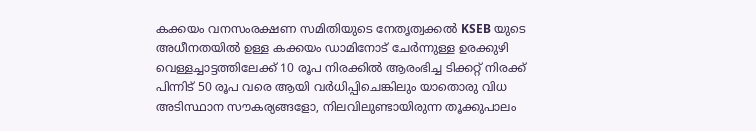കക്കയം വനസംരക്ഷണ സമിതിയുടെ നേതൃത്വക്കൽ KSEB യുടെ അധീനതയിൽ ഉള്ള കക്കയം ഡാമിനോട് ചേർന്നുള്ള ഉരക്കുഴി വെള്ളച്ചാട്ടത്തിലേക്ക് 10 രൂപ നിരക്കിൽ ആരംഭിച്ച ടിക്കറ്റ് നിരക്ക് പിന്നിട് 50 രൂപ വരെ ആയി വർധിപ്പിചെങ്കിലും യാതൊരു വിധ അടിസ്ഥാന സൗകര്യങ്ങളോ, നിലവിലുണ്ടായിരുന്ന തൂക്കുപാലം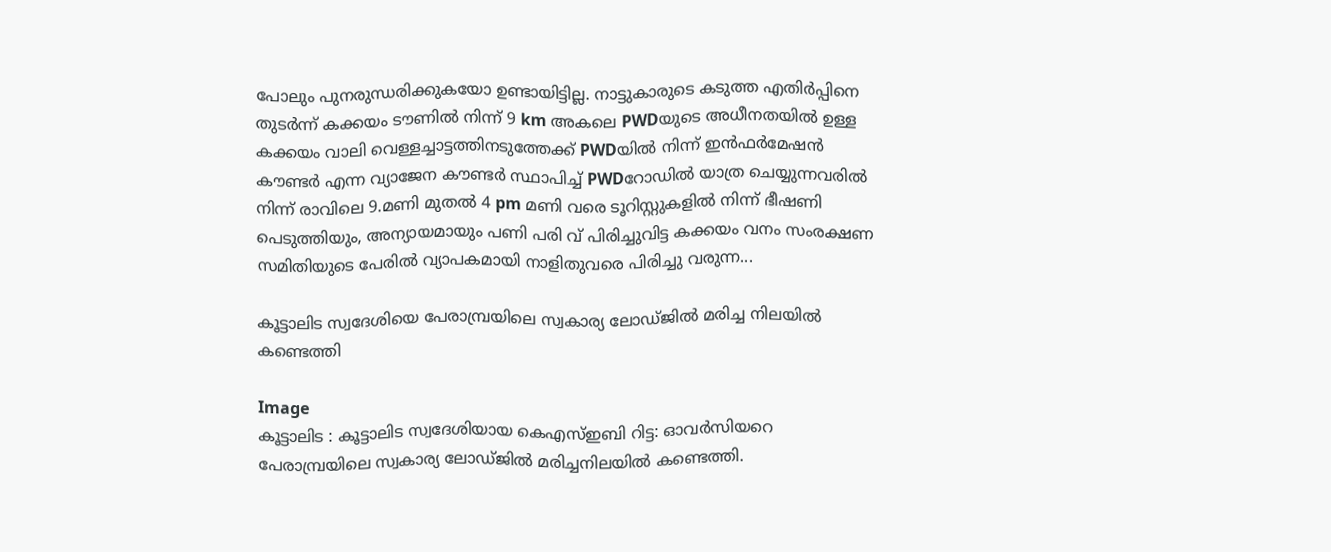പോലും പുനരുന്ധരിക്കുകയോ ഉണ്ടായിട്ടില്ല. നാട്ടുകാരുടെ കടുത്ത എതിർപ്പിനെ തുടർന്ന് കക്കയം ടൗണിൽ നിന്ന് 9 km അകലെ PWDയുടെ അധീനതയിൽ ഉള്ള കക്കയം വാലി വെള്ളച്ചാട്ടത്തിനടുത്തേക്ക് PWDയിൽ നിന്ന് ഇൻഫർമേഷൻ കൗണ്ടർ എന്ന വ്യാജേന കൗണ്ടർ സ്ഥാപിച്ച് PWDറോഡിൽ യാത്ര ചെയ്യുന്നവരിൽ നിന്ന് രാവിലെ 9.മണി മുതൽ 4 pm മണി വരെ ടൂറിസ്റ്റുകളിൽ നിന്ന് ഭീഷണി പെടുത്തിയും, അന്യായമായും പണി പരി വ് പിരിച്ചുവിട്ട കക്കയം വനം സംരക്ഷണ സമിതിയുടെ പേരിൽ വ്യാപകമായി നാളിതുവരെ പിരിച്ചു വരുന്ന...

കൂട്ടാലിട സ്വദേശിയെ പേരാമ്പ്രയിലെ സ്വകാര്യ ലോഡ്ജിൽ മരിച്ച നിലയിൽ കണ്ടെത്തി

Image
കൂട്ടാലിട : കൂട്ടാലിട സ്വദേശിയായ കെഎസ്ഇബി റിട്ട: ഓവർസിയറെ പേരാമ്പ്രയിലെ സ്വകാര്യ ലോഡ്ജിൽ മരിച്ചനിലയിൽ കണ്ടെത്തി.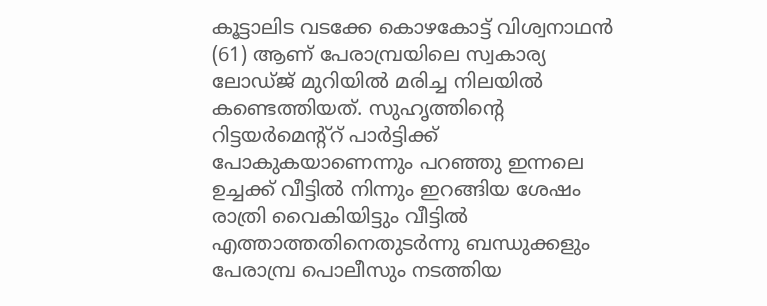കൂട്ടാലിട വടക്കേ കൊഴകോട്ട് വിശ്വനാഥൻ (61) ആണ് പേരാമ്പ്രയിലെ സ്വകാര്യ ലോഡ്‌ജ് മുറിയിൽ മരിച്ച നിലയിൽ കണ്ടെത്തിയത്. സുഹൃത്തിന്റെ റിട്ടയർമെന്റ്റ് പാർട്ടിക്ക് പോകുകയാണെന്നും പറഞ്ഞു ഇന്നലെ ഉച്ചക്ക് വീട്ടിൽ നിന്നും ഇറങ്ങിയ ശേഷം രാത്രി വൈകിയിട്ടും വീട്ടിൽ എത്താത്തതിനെതുടർന്നു ബന്ധുക്കളും പേരാമ്പ്ര പൊലീസും നടത്തിയ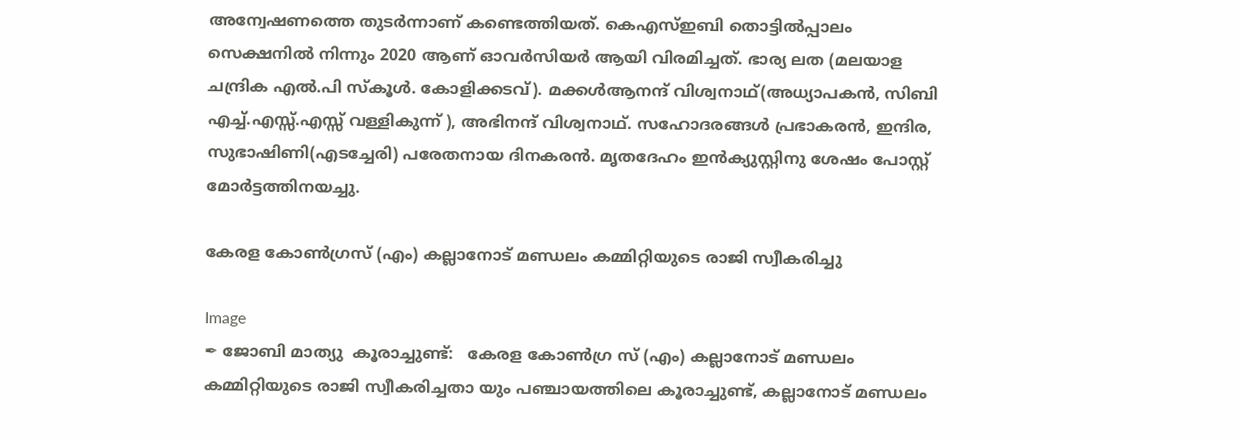അന്വേഷണത്തെ തുടർന്നാണ് കണ്ടെത്തിയത്. കെഎസ്ഇബി തൊട്ടിൽപ്പാലം സെക്ഷനിൽ നിന്നും 2020 ആണ് ഓവർസിയർ ആയി വിരമിച്ചത്. ഭാര്യ ലത (മലയാള ചന്ദ്രിക എൽ.പി സ്‌കൂൾ. കോളിക്കടവ്). മക്കൾആനന്ദ് വിശ്വനാഥ്(അധ്യാപകൻ, സിബി എച്ച്.എസ്സ്.എസ്സ് വള്ളികുന്ന് ), അഭിനന്ദ് വിശ്വനാഥ്. സഹോദരങ്ങൾ പ്രഭാകരൻ, ഇന്ദിര, സുഭാഷിണി(എടച്ചേരി) പരേതനായ ദിനകരൻ. മൃതദേഹം ഇൻക്യുസ്റ്റിനു ശേഷം പോസ്റ്റ് മോർട്ടത്തിനയച്ചു.

കേരള കോൺഗ്രസ് (എം) കല്ലാനോട് മണ്ഡലം കമ്മിറ്റിയുടെ രാജി സ്വീകരിച്ചു

Image
✒ ജോബി മാത്യു  കൂരാച്ചുണ്ട്:   കേരള കോൺഗ്ര സ് (എം) കല്ലാനോട് മണ്ഡലം കമ്മിറ്റിയുടെ രാജി സ്വീകരിച്ചതാ യും പഞ്ചായത്തിലെ കൂരാച്ചുണ്ട്, കല്ലാനോട് മണ്ഡലം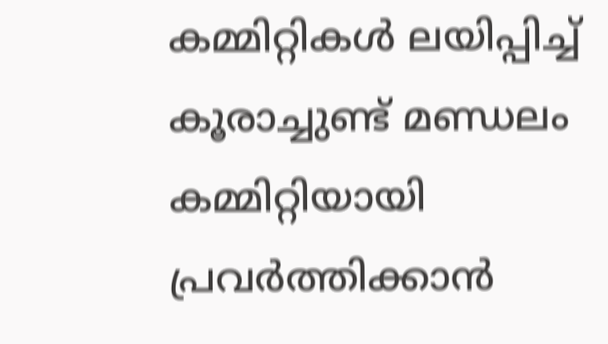കമ്മിറ്റികൾ ലയിപ്പിച്ച് കൂരാച്ചുണ്ട് മണ്ഡലം കമ്മിറ്റിയായി പ്രവർത്തിക്കാൻ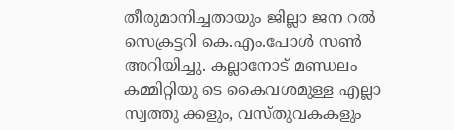തീരുമാനിച്ചതായും ജില്ലാ ജന റൽ സെക്രട്ടറി കെ.എം.പോൾ സൺ അറിയിച്ചു. കല്ലാനോട് മണ്ഡലം കമ്മിറ്റിയു ടെ കൈവശമുള്ള എല്ലാ സ്വത്തു ക്കളും, വസ്തുവകകളും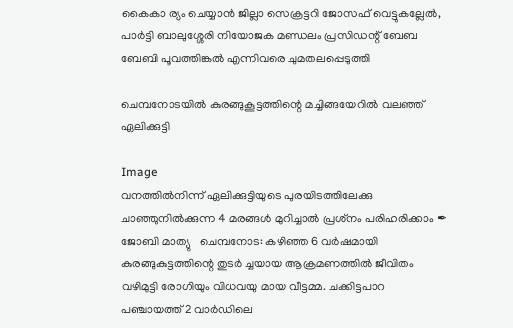കൈകാ ര്യം ചെയ്യാൻ ജില്ലാ സെക്രട്ടറി ജോസഫ് വെട്ടുകല്ലേൽ, പാർട്ടി ബാലുശ്ശേരി നിയോജക മണ്ഡലം പ്രസിഡന്റ് ബേബ ബേബി പൂവത്തിങ്കൽ എന്നിവരെ ചുമതലപ്പെടുത്തി

ചെമ്പനോടയിൽ കുരങ്ങുകൂട്ടത്തിന്റെ മച്ചിങ്ങയേറിൽ വലഞ്ഞ് ഏലിക്കുട്ടി

Image
വനത്തിൽനിന്ന് ഏലിക്കുട്ടിയുടെ പുരയിടത്തിലേക്കു ചാഞ്ഞുനിൽക്കുന്ന 4 മരങ്ങൾ മുറിച്ചാൽ പ്രശ്‌നം പരിഹരിക്കാം ✒ ജോബി മാത്യു   ചെമ്പനോട: കഴിഞ്ഞ 6 വർഷമായി കുരങ്ങുകുട്ടത്തിന്റെ തുടർ ച്ചയായ ആക്രമണത്തിൽ ജീവിതം വഴിമുട്ടി രോഗിയും വിധവയു മായ വീട്ടമ്മ. ചക്കിട്ടപാറ പഞ്ചായത്ത് 2 വാർഡിലെ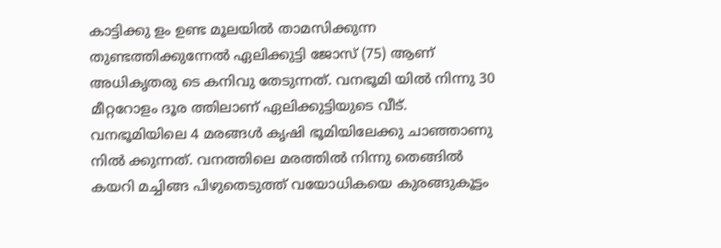കാട്ടിക്കു ളം ഉണ്ട മൂലയിൽ താമസിക്കുന്ന തുണ്ടത്തിക്കുന്നേൽ ഏലിക്കുട്ടി ജോസ് (75) ആണ് അധികൃതരു ടെ കനിവു തേടുന്നത്. വനഭൂമി യിൽ നിന്നു 30 മീറ്ററോളം ദൂര ത്തിലാണ് ഏലിക്കുട്ടിയുടെ വീട്. വനഭൂമിയിലെ 4 മരങ്ങൾ കൃഷി ഭൂമിയിലേക്കു ചാഞ്ഞാണു നിൽ ക്കുന്നത്. വനത്തിലെ മരത്തിൽ നിന്നു തെങ്ങിൽ കയറി മച്ചിങ്ങ പിഴുതെടുത്ത് വയോധികയെ കുരങ്ങുകൂട്ടം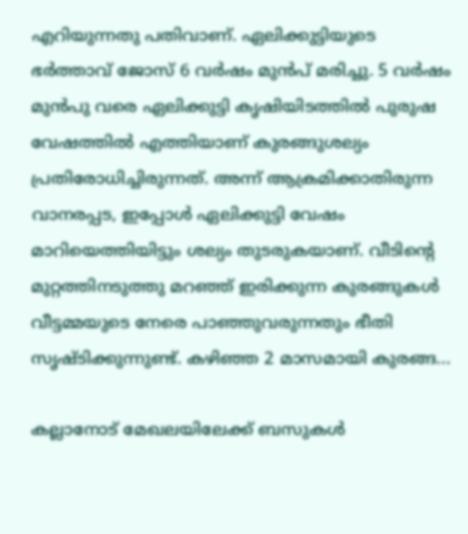എറിയുന്നതു പതിവാണ്. ഏലിക്കുട്ടിയുടെ ഭർത്താവ് ജോസ് 6 വർഷം മുൻപ് മരിച്ചു. 5 വർഷം മുൻപു വരെ ഏലിക്കുട്ടി കൃഷിയിടത്തിൽ പുരുഷ വേഷത്തിൽ എത്തിയാണ് കുരങ്ങുശല്യം പ്രതിരോധിച്ചിരുന്നത്. അന്ന് ആക്രമിക്കാതിരുന്ന വാനരപ്പട, ഇപ്പോൾ ഏലിക്കുട്ടി വേഷം മാറിയെത്തിയിട്ടും ശല്യം തുടരുകയാണ്. വീടിന്റെ മുറ്റത്തിനടുത്തു മറഞ്ഞ് ഇരിക്കുന്ന കുരങ്ങുകൾ വീട്ടമ്മയുടെ നേരെ പാഞ്ഞുവരുന്നതും ഭീതി സൃഷ്ടിക്കുന്നുണ്ട്. കഴിഞ്ഞ 2 മാസമായി കുരങ്ങ...

കല്ലാനോട് മേഖലയിലേക്ക് ബസുകൾ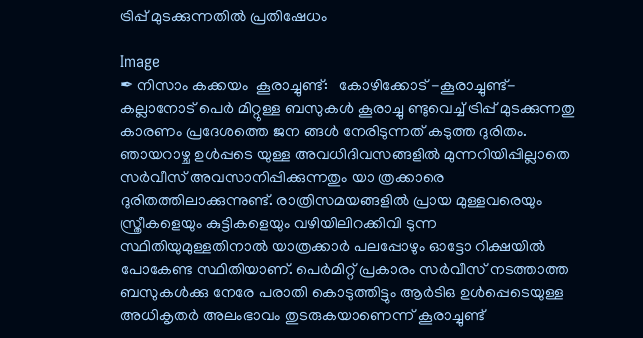ട്രിപ്പ് മുടക്കുന്നതിൽ പ്രതിഷേധം

Image
✒ നിസാം കക്കയം  കൂരാച്ചുണ്ട്:   കോഴിക്കോട് -കൂരാച്ചുണ്ട്-കല്ലാനോട് പെർ മിറ്റുള്ള ബസുകൾ കൂരാച്ചു ണ്ടുവെച്ച് ട്രിപ്പ് മുടക്കുന്നതു കാരണം പ്രദേശത്തെ ജന ങ്ങൾ നേരിടുന്നത് കടുത്ത ദുരിതം. ഞായറാഴ്ച ഉൾപ്പടെ യുള്ള അവധിദിവസങ്ങളിൽ മുന്നറിയിപ്പില്ലാതെ സർവീസ് അവസാനിപ്പിക്കുന്നതും യാ ത്രക്കാരെ ദുരിതത്തിലാക്കുന്നുണ്ട്. രാത്രിസമയങ്ങളിൽ പ്രായ മുള്ളവരെയും സ്ത്രീകളെയും കുട്ടികളെയും വഴിയിലിറക്കിവി ടുന്ന സ്ഥിതിയുമുള്ളതിനാൽ യാത്രക്കാർ പലപ്പോഴും ഓട്ടോ റിക്ഷയിൽ പോകേണ്ട സ്ഥിതിയാണ്. പെർമിറ്റ് പ്രകാരം സർവീസ് നടത്താത്ത ബസുകൾക്കു നേരേ പരാതി കൊടുത്തിട്ടും ആർടിഒ ഉൾപ്പെടെയുള്ള അധികൃതർ അലംഭാവം തുടരുകയാണെന്ന് കൂരാച്ചുണ്ട്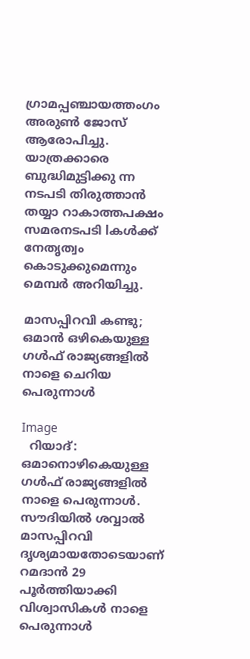ഗ്രാമപ്പഞ്ചായത്തംഗം അരുൺ ജോസ് ആരോപിച്ചു. യാത്രക്കാരെ ബുദ്ധിമുട്ടിക്കു ന്ന നടപടി തിരുത്താൻ തയ്യാ റാകാത്തപക്ഷം സമരനടപടി lകൾക്ക് നേതൃത്വം കൊടുക്കുമെന്നും മെമ്പർ അറിയിച്ചു.

മാസപ്പിറവി കണ്ടു; ഒമാൻ ഒഴികെയുള്ള ഗൾഫ് രാജ്യങ്ങളിൽ നാളെ ചെറിയ പെരുന്നാൾ

Image
  റിയാദ്: ഒമാനൊഴികെയുള്ള ഗൾഫ് രാജ്യങ്ങളിൽ നാളെ പെരുന്നാൾ. സൗദിയിൽ ശവ്വാൽ മാസപ്പിറവി ദൃശ്യമായതോടെയാണ് റമദാൻ 29 പൂർത്തിയാക്കി വിശ്വാസികൾ നാളെ പെരുന്നാൾ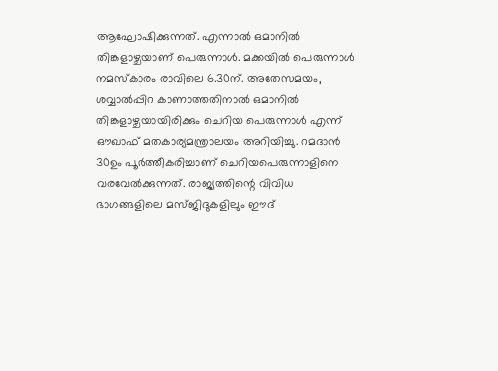ആഘോഷിക്കുന്നത്. എന്നാൽ ഒമാനിൽ തിങ്കളാഴ്ചയാണ് പെരുന്നാൾ. മക്കയിൽ പെരുന്നാൾ നമസ്‌കാരം രാവിലെ 6.30ന്. അതേസമയം, ശവ്വാൽപ്പിറ കാണാത്തതിനാൽ ഒമാനിൽ തിങ്കളാഴ്ചയായിരിക്കും ചെറിയ പെരുന്നാൾ എന്ന് ഔഖാഫ് മതകാര്യമന്ത്രാലയം അറിയിച്ചു. റമദാൻ 30ഉം പൂർത്തീകരിച്ചാണ് ചെറിയപെരുന്നാളിനെ വരവേൽക്കുന്നത്. രാജ്യത്തിന്റെ വിവിധ ഭാഗങ്ങളിലെ മസ്ജിദുകളിലും ഈദ്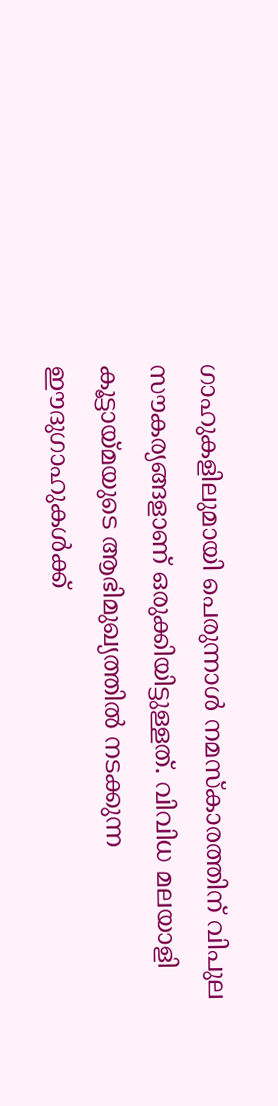ഗാഹുകളിലുമായി പെരുന്നാൾ നമസ്‌കാരത്തിന് വിപുല സൗകര്യങ്ങളാണ് ഒരുക്കിയിട്ടുള്ളത്. വിവിധ മലയാളി കൂട്ടായ്മയുടെ ആഭിമുഖ്യത്തിൽ നടക്കുന്ന ഈദുഗാഹുകൾക്ക്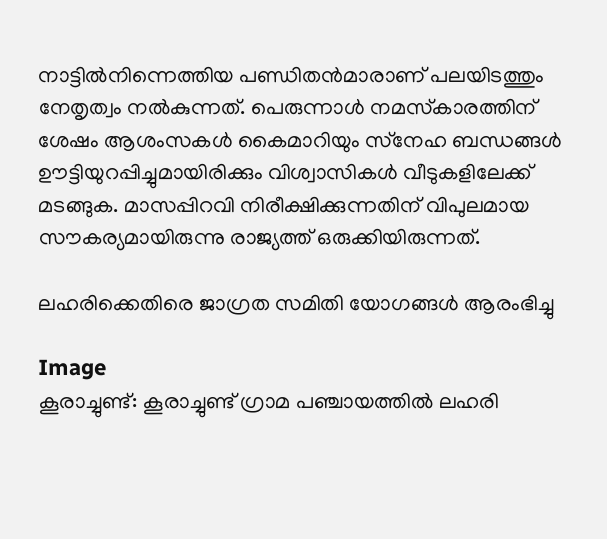നാട്ടിൽനിന്നെത്തിയ പണ്ഡിതൻമാരാണ് പലയിടത്തും നേതൃത്വം നൽകുന്നത്. പെരുന്നാൾ നമസ്‌കാരത്തിന് ശേഷം ആശംസകൾ കൈമാറിയും സ്‌നേഹ ബന്ധങ്ങൾ ഊട്ടിയുറപ്പിച്ചുമായിരിക്കും വിശ്വാസികൾ വീടുകളിലേക്ക് മടങ്ങുക. മാസപ്പിറവി നിരീക്ഷിക്കുന്നതിന് വിപുലമായ സൗകര്യമായിരുന്നു രാജ്യത്ത് ഒരുക്കിയിരുന്നത്.

ലഹരിക്കെതിരെ ജാഗ്രത സമിതി യോഗങ്ങൾ ആരംഭിച്ചു

Image
കൂരാച്ചുണ്ട്: കൂരാച്ചുണ്ട് ഗ്രാമ പഞ്ചായത്തിൽ ലഹരി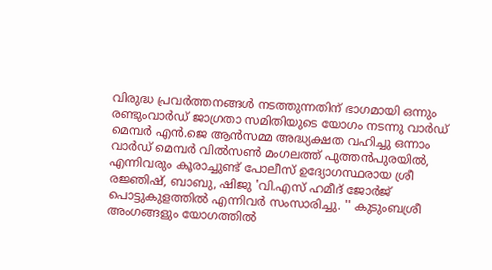വിരുദ്ധ പ്രവർത്തനങ്ങൾ നടത്തുന്നതിന് ഭാഗമായി ഒന്നും രണ്ടുംവാർഡ് ജാഗ്രതാ സമിതിയുടെ യോഗം നടന്നു വാർഡ് മെമ്പർ എൻ.ജെ ആൻസമ്മ അദ്ധ്യക്ഷത വഹിച്ചു ഒന്നാം വാർഡ് മെമ്പർ വിൽസൺ മംഗലത്ത് പുത്തൻപുരയിൽ, എന്നിവരും കൂരാച്ചുണ്ട് പോലീസ് ഉദ്യോഗസ്ഥരായ ശ്രീ രജ്ഞിഷ്, ബാബു, ഷിജു 'വി.എസ് ഹമീദ് ജോർജ് പൊട്ടുകുളത്തിൽ എന്നിവർ സംസാരിച്ചു. '' കുടുംബശ്രീ അംഗങ്ങളും യോഗത്തിൽ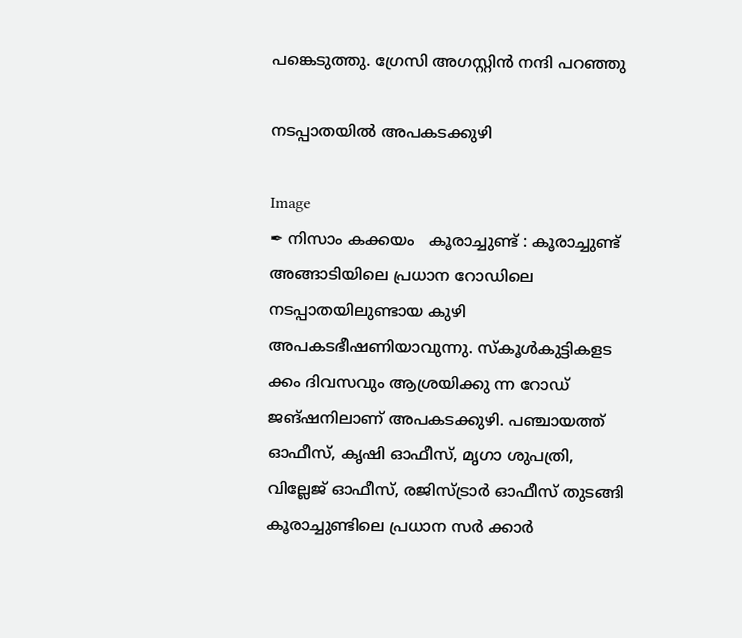പങ്കെടുത്തു. ഗ്രേസി അഗസ്റ്റിൻ നന്ദി പറഞ്ഞു

നടപ്പാതയിൽ അപകടക്കുഴി

Image
✒ നിസാം കക്കയം   കൂരാച്ചുണ്ട് : കൂരാച്ചുണ്ട് അങ്ങാടിയിലെ പ്രധാന റോഡിലെ നടപ്പാതയിലുണ്ടായ കുഴി അപകടഭീഷണിയാവുന്നു. സ്കൂൾകുട്ടികളട ക്കം ദിവസവും ആശ്രയിക്കു ന്ന റോഡ് ജങ്ഷനിലാണ് അപകടക്കുഴി. പഞ്ചായത്ത് ഓഫീസ്, കൃഷി ഓഫീസ്, മൃഗാ ശുപത്രി, വില്ലേജ് ഓഫീസ്, രജിസ്ട്രാർ ഓഫീസ് തുടങ്ങി കൂരാച്ചുണ്ടിലെ പ്രധാന സർ ക്കാർ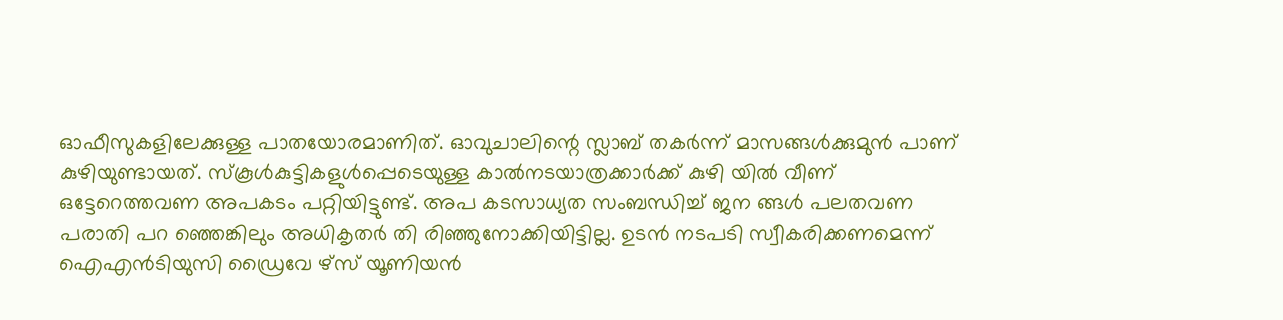ഓഫീസുകളിലേക്കുള്ള പാതയോരമാണിത്. ഓവുചാലിന്റെ സ്ലാബ് തകർന്ന് മാസങ്ങൾക്കുമുൻ പാണ് കുഴിയുണ്ടായത്. സ്കൂൾകുട്ടികളുൾപ്പെടെയുള്ള കാൽനടയാത്രക്കാർക്ക് കുഴി യിൽ വീണ് ഒട്ടേറെത്തവണ അപകടം പറ്റിയിട്ടുണ്ട്. അപ കടസാധ്യത സംബന്ധിച്ച് ജന ങ്ങൾ പലതവണ പരാതി പറ ഞ്ഞെങ്കിലും അധികൃതർ തി രിഞ്ഞുനോക്കിയിട്ടില്ല. ഉടൻ നടപടി സ്വീകരിക്കണമെന്ന് ഐഎൻടിയുസി ഡ്രൈവേ ഴ്സ് യൂണിയൻ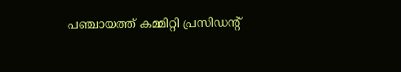പഞ്ചായത്ത് കമ്മിറ്റി പ്രസിഡന്റ്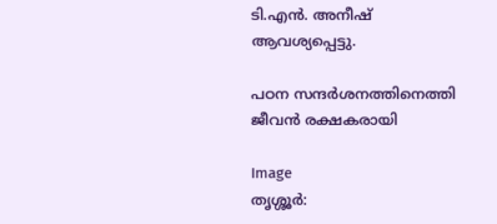ടി.എൻ. അനീഷ് ആവശ്യപ്പെട്ടു.

പഠന സന്ദർശനത്തിനെത്തി ജീവൻ രക്ഷകരായി

Image
തൃശ്ശൂർ: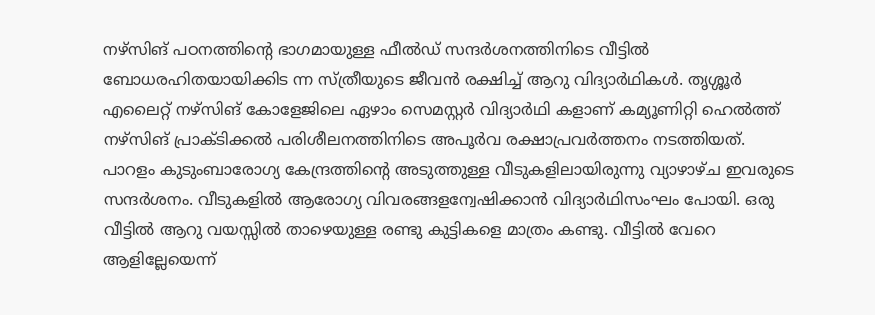നഴ്‌സിങ് പഠനത്തിന്റെ ഭാഗമായുള്ള ഫീൽഡ് സന്ദർശനത്തിനിടെ വീട്ടിൽ ബോധരഹിതയായിക്കിട ന്ന സ്ത്രീയുടെ ജീവൻ രക്ഷിച്ച് ആറു വിദ്യാർഥികൾ. തൃശ്ശൂർ എലൈറ്റ് നഴ്‌സിങ് കോളേജിലെ ഏഴാം സെമസ്റ്റർ വിദ്യാർഥി കളാണ് കമ്യൂണിറ്റി ഹെൽത്ത് നഴ്സിങ് പ്രാക്ടിക്കൽ പരിശീലനത്തിനിടെ അപൂർവ രക്ഷാപ്രവർത്തനം നടത്തിയത്. പാറളം കുടുംബാരോഗ്യ കേന്ദ്രത്തിന്റെ അടുത്തുള്ള വീടുകളിലായിരുന്നു വ്യാഴാഴ്ച ഇവരുടെ സന്ദർശനം. വീടുകളിൽ ആരോഗ്യ വിവരങ്ങളന്വേഷിക്കാൻ വിദ്യാർഥിസംഘം പോയി. ഒരു വീട്ടിൽ ആറു വയസ്സിൽ താഴെയുള്ള രണ്ടു കുട്ടികളെ മാത്രം കണ്ടു. വീട്ടിൽ വേറെ ആളില്ലേയെന്ന്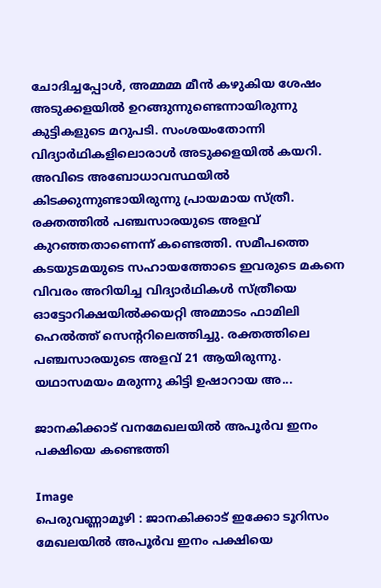ചോദിച്ചപ്പോൾ, അമ്മമ്മ മീൻ കഴുകിയ ശേഷം അടുക്കളയിൽ ഉറങ്ങുന്നുണ്ടെന്നായിരുന്നു കുട്ടികളുടെ മറുപടി. സംശയംതോന്നി വിദ്യാർഥികളിലൊരാൾ അടുക്കളയിൽ കയറി. അവിടെ അബോധാവസ്ഥയിൽ കിടക്കുന്നുണ്ടായിരുന്നു പ്രായമായ സ്ത്രീ. രക്തത്തിൽ പഞ്ചസാരയുടെ അളവ് കുറഞ്ഞതാണെന്ന് കണ്ടെത്തി. സമീപത്തെ കടയുടമയുടെ സഹായത്തോടെ ഇവരുടെ മകനെ വിവരം അറിയിച്ച വിദ്യാർഥികൾ സ്ത്രീയെ ഓട്ടോറിക്ഷയിൽക്കയറ്റി അമ്മാടം ഫാമിലി ഹെൽത്ത് സെന്ററിലെത്തിച്ചു. രക്തത്തിലെ പഞ്ചസാരയുടെ അളവ് 21 ആയിരുന്നു. യഥാസമയം മരുന്നു കിട്ടി ഉഷാറായ അ...

ജാനകിക്കാട് വനമേഖലയിൽ അപൂർവ ഇനം പക്ഷിയെ കണ്ടെത്തി

Image
പെരുവണ്ണാമൂഴി : ജാനകിക്കാട് ഇക്കോ ടൂറിസം മേഖലയിൽ അപൂർവ ഇനം പക്ഷിയെ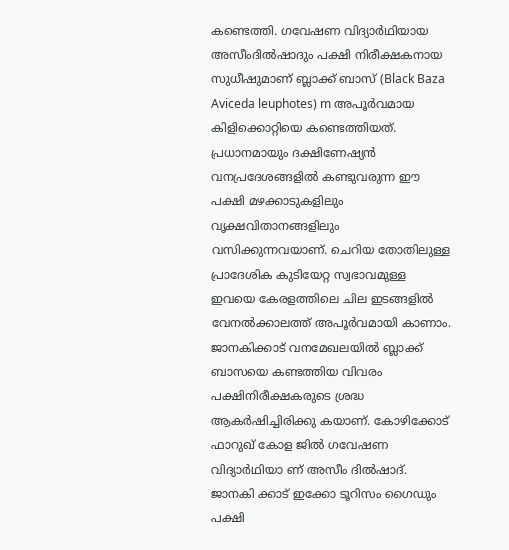കണ്ടെത്തി. ഗവേഷണ വിദ്യാർഥിയായ അസീംദിൽഷാദും പക്ഷി നിരീക്ഷകനായ സുധീഷുമാണ് ബ്ലാക്ക് ബാസ് (Black Baza Aviceda leuphotes) m അപൂർവമായ കിളിക്കൊറ്റിയെ കണ്ടെത്തിയത്. പ്രധാനമായും ദക്ഷിണേഷ്യൻ വനപ്രദേശങ്ങളിൽ കണ്ടുവരുന്ന ഈ പക്ഷി മഴക്കാടുകളിലും വൃക്ഷവിതാനങ്ങളിലും വസിക്കുന്നവയാണ്. ചെറിയ തോതിലുള്ള പ്രാദേശിക കുടിയേറ്റ സ്വഭാവമുള്ള ഇവയെ കേരളത്തിലെ ചില ഇടങ്ങളിൽ വേനൽക്കാലത്ത് അപൂർവമായി കാണാം. ജാനകിക്കാട് വനമേഖലയിൽ ബ്ലാക്ക് ബാസയെ കണ്ടത്തിയ വിവരം പക്ഷിനിരീക്ഷകരുടെ ശ്രദ്ധ ആകർഷിച്ചിരിക്കു കയാണ്. കോഴിക്കോട് ഫാറുഖ് കോള ജിൽ ഗവേഷണ വിദ്യാർഥിയാ ണ് അസീം ദിൽഷാദ്. ജാനകി ക്കാട് ഇക്കോ ടൂറിസം ഗൈഡും പക്ഷി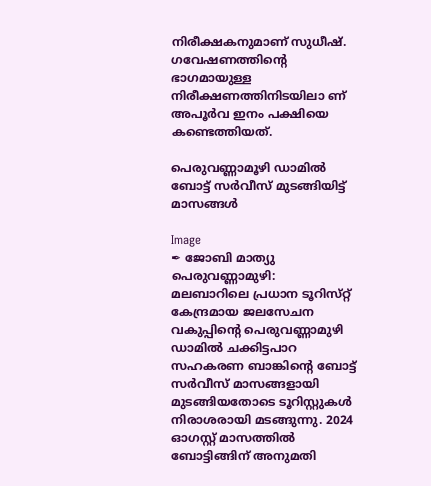നിരീക്ഷകനുമാണ് സുധീഷ്. ഗവേഷണത്തിന്റെ ഭാഗമായുള്ള നിരീക്ഷണത്തിനിടയിലാ ണ് അപൂർവ ഇനം പക്ഷിയെ കണ്ടെത്തിയത്.

പെരുവണ്ണാമൂഴി ഡാമിൽ ബോട്ട് സർവീസ് മുടങ്ങിയിട്ട് മാസങ്ങൾ

Image
✒ ജോബി മാത്യു  പെരുവണ്ണാമുഴി:  മലബാറിലെ പ്രധാന ടൂറിസ്‌റ്റ് കേന്ദ്രമായ ജലസേചന വകുപ്പിന്റെ പെരുവണ്ണാമുഴി ഡാമിൽ ചക്കിട്ടപാറ സഹകരണ ബാങ്കിന്റെ ബോട്ട് സർവീസ് മാസങ്ങളായി മുടങ്ങിയതോടെ ടൂറിസ്റ്റുകൾ നിരാശരായി മടങ്ങുന്നു. 2024 ഓഗസ്റ്റ് മാസത്തിൽ ബോട്ടിങ്ങിന് അനുമതി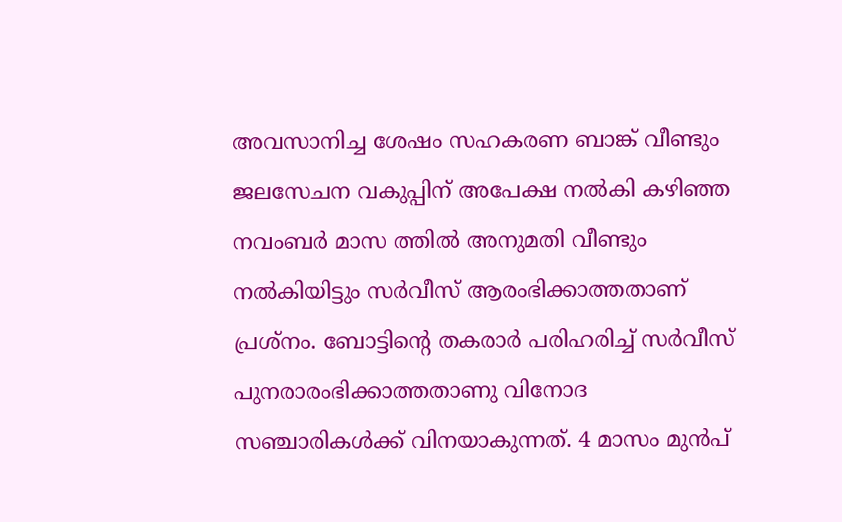അവസാനിച്ച ശേഷം സഹകരണ ബാങ്ക് വീണ്ടും ജലസേചന വകുപ്പിന് അപേക്ഷ നൽകി കഴിഞ്ഞ നവംബർ മാസ ത്തിൽ അനുമതി വീണ്ടും നൽകിയിട്ടും സർവീസ് ആരംഭിക്കാത്തതാണ് പ്രശ്നം. ബോട്ടിന്റെ തകരാർ പരിഹരിച്ച് സർവീസ് പുനരാരംഭിക്കാത്തതാണു വിനോദ സഞ്ചാരികൾക്ക് വിനയാകുന്നത്. 4 മാസം മുൻപ്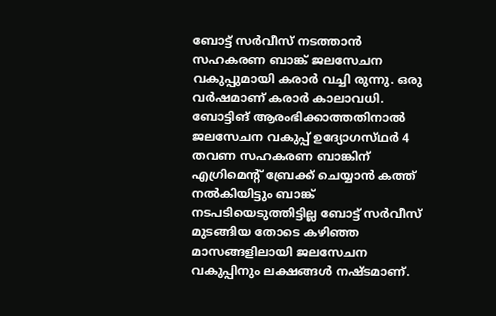ബോട്ട് സർവീസ് നടത്താൻ സഹകരണ ബാങ്ക് ജലസേചന വകുപ്പുമായി കരാർ വച്ചി രുന്നു. ഒരു വർഷമാണ് കരാർ കാലാവധി. ബോട്ടിങ് ആരംഭിക്കാത്തതിനാൽ ജലസേചന വകുപ്പ് ഉദ്യോഗസ്‌ഥർ 4 തവണ സഹകരണ ബാങ്കിന് എഗ്രിമെന്റ് ബ്രേക്ക് ചെയ്യാൻ കത്ത് നൽകിയിട്ടും ബാങ്ക് നടപടിയെടുത്തിട്ടില്ല ബോട്ട് സർവീസ് മുടങ്ങിയ തോടെ കഴിഞ്ഞ മാസങ്ങളിലായി ജലസേചന വകുപ്പിനും ലക്ഷങ്ങൾ നഷ്ട‌മാണ്.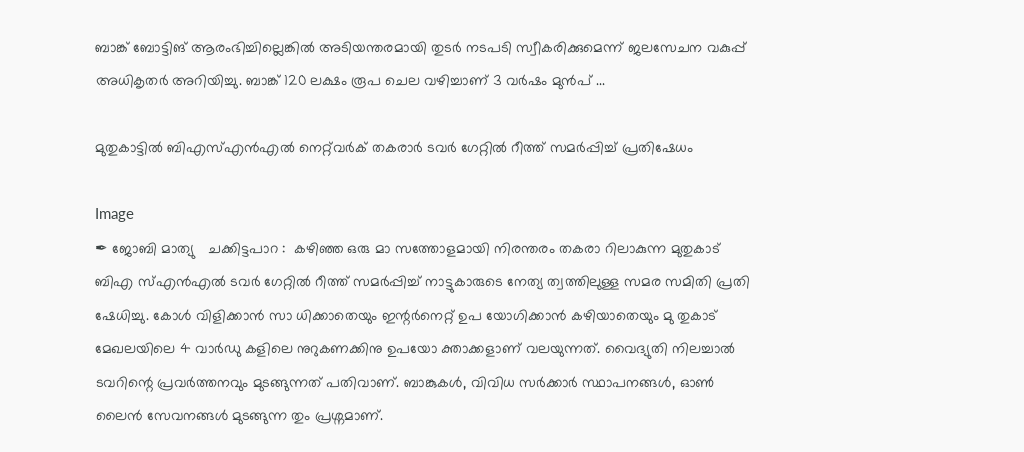ബാങ്ക് ബോട്ടിങ് ആരംഭിച്ചില്ലെങ്കിൽ അടിയന്തരമായി തുടർ നടപടി സ്വീകരിക്കുമെന്ന് ജലസേചന വകുപ്പ് അധികൃതർ അറിയിച്ചു. ബാങ്ക് 120 ലക്ഷം രൂപ ചെല വഴിച്ചാണ് 3 വർഷം മുൻപ് ...

മുതുകാട്ടിൽ ബിഎസ്എൻഎൽ നെറ്റ്‌വർക് തകരാർ ടവർ ഗേറ്റിൽ റീത്ത് സമർപ്പിച്ച് പ്രതിഷേധം

Image
✒ ജോബി മാത്യു   ചക്കിട്ടപാറ :  കഴിഞ്ഞ ഒരു മാ സത്തോളമായി നിരന്തരം തകരാ റിലാകുന്ന മുതുകാട് ബിഎ സ്എൻഎൽ ടവർ ഗേറ്റിൽ റീത്ത് സമർപ്പിച്ച് നാട്ടുകാരുടെ നേത്യ ത്വത്തിലുള്ള സമര സമിതി പ്രതി ഷേധിച്ചു. കോൾ വിളിക്കാൻ സാ ധിക്കാതെയും ഇന്റർനെറ്റ് ഉപ യോഗിക്കാൻ കഴിയാതെയും മു തുകാട് മേഖലയിലെ 4 വാർഡു കളിലെ നുറുകണക്കിനു ഉപയോ ക്താക്കളാണ് വലയുന്നത്. വൈദ്യുതി നിലച്ചാൽ ടവറിന്റെ പ്രവർത്തനവും മുടങ്ങുന്നത് പതിവാണ്. ബാങ്കുകൾ, വിവിധ സർക്കാർ സ്ഥാപനങ്ങൾ, ഓൺ ലൈൻ സേവനങ്ങൾ മുടങ്ങുന്ന തും പ്രശ്നമാണ്.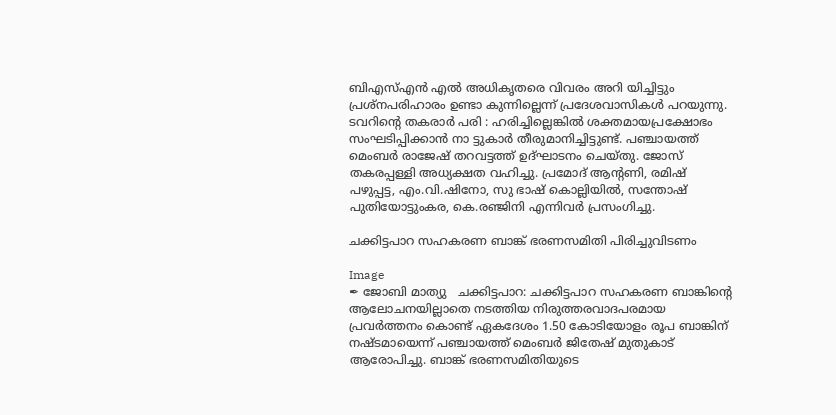ബിഎസ്എൻ എൽ അധികൃതരെ വിവരം അറി യിച്ചിട്ടും പ്രശ്നപരിഹാരം ഉണ്ടാ കുന്നില്ലെന്ന് പ്രദേശവാസികൾ പറയുന്നു. ടവറിൻ്റെ തകരാർ പരി : ഹരിച്ചില്ലെങ്കിൽ ശക്തമായപ്രക്ഷോഭം സംഘടിപ്പിക്കാൻ നാ ട്ടുകാർ തീരുമാനിച്ചിട്ടുണ്ട്. പഞ്ചായത്ത് മെംബർ രാജേഷ് തറവട്ടത്ത് ഉദ്ഘാടനം ചെയ്തു‌. ജോസ് തകരപ്പള്ളി അധ്യക്ഷത വഹിച്ചു. പ്രമോദ് ആന്റണി, രമിഷ് പഴുപ്പട്ട, എം.വി.ഷിനോ, സു ഭാഷ് കൊല്ലിയിൽ, സന്തോഷ് പുതിയോട്ടുംകര, കെ.രഞ്ജിനി എന്നിവർ പ്രസംഗിച്ചു.

ചക്കിട്ടപാറ സഹകരണ ബാങ്ക് ഭരണസമിതി പിരിച്ചുവിടണം

Image
✒ ജോബി മാത്യു   ചക്കിട്ടപാറ: ചക്കിട്ടപാറ സഹകരണ ബാങ്കിന്റെ ആലോചനയില്ലാതെ നടത്തിയ നിരുത്തരവാദപരമായ പ്രവർത്തനം കൊണ്ട് ഏകദേശം 1.50 കോടിയോളം രൂപ ബാങ്കിന് നഷ്ടമായെന്ന് പഞ്ചായത്ത് മെംബർ ജിതേഷ് മുതുകാട് ആരോപിച്ചു. ബാങ്ക് ഭരണസമിതിയുടെ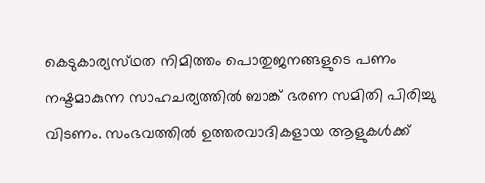കെടുകാര്യസ്‌ഥത നിമിത്തം പൊതുജനങ്ങളുടെ പണം നഷ്ടമാകുന്ന സാഹചര്യത്തിൽ ബാങ്ക് ഭരണ സമിതി പിരിച്ചു വിടണം. സംഭവത്തിൽ ഉത്തരവാദികളായ ആളുകൾക്ക്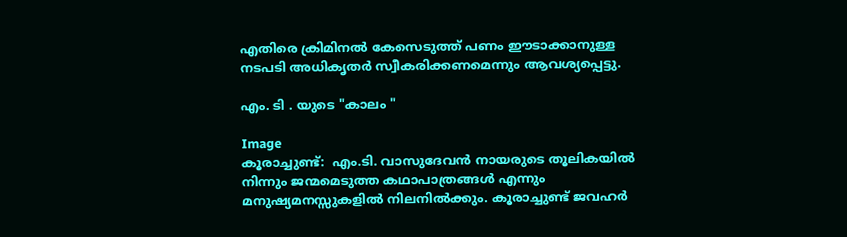എതിരെ ക്രിമിനൽ കേസെടുത്ത് പണം ഈടാക്കാനുള്ള നടപടി അധികൃതർ സ്വീകരിക്കണമെന്നും ആവശ്യപ്പെട്ടു.

എം. ടി . യുടെ "കാലം "

Image
കൂരാച്ചുണ്ട്:  എം.ടി. വാസുദേവൻ നായരുടെ തൂലികയിൽ നിന്നും ജന്മമെടുത്ത കഥാപാത്രങ്ങൾ എന്നും മനുഷ്യമനസ്സുകളിൽ നിലനിൽക്കും. കൂരാച്ചുണ്ട് ജവഹർ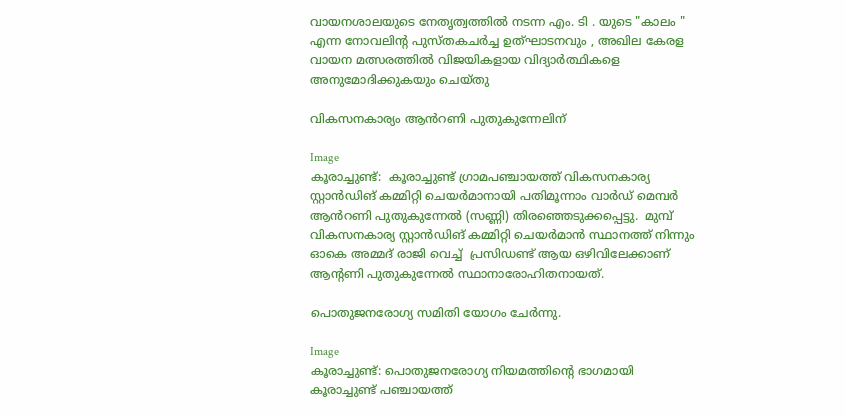വായനശാലയുടെ നേതൃത്വത്തിൽ നടന്ന എം. ടി . യുടെ "കാലം " എന്ന നോവലിന്റ പുസ്തകചർച്ച ഉത്ഘാടനവും , അഖില കേരള വായന മത്സരത്തിൽ വിജയികളായ വിദ്യാർത്ഥികളെ അനുമോദിക്കുകയും ചെയ്തു

വികസനകാര്യം ആൻറണി പുതുകുന്നേലിന്‌

Image
കൂരാച്ചുണ്ട്:  കൂരാച്ചുണ്ട് ഗ്രാമപഞ്ചായത്ത് വികസനകാര്യ സ്റ്റാൻഡിങ് കമ്മിറ്റി ചെയർമാനായി പതിമൂന്നാം വാർഡ് മെമ്പർ ആൻറണി പുതുകുന്നേൽ (സണ്ണി) തിരഞ്ഞെടുക്കപ്പെട്ടു.  മുമ്പ് വികസനകാര്യ സ്റ്റാൻഡിങ് കമ്മിറ്റി ചെയർമാൻ സ്ഥാനത്ത് നിന്നും ഓകെ അമ്മദ് രാജി വെച്ച്  പ്രസിഡണ്ട് ആയ ഒഴിവിലേക്കാണ് ആന്റണി പുതുകുന്നേൽ സ്ഥാനാരോഹിതനായത്.

പൊതുജനരോഗ്യ സമിതി യോഗം ചേർന്നു.

Image
കൂരാച്ചുണ്ട്: പൊതുജനരോഗ്യ നിയമത്തിന്റെ ഭാഗമായി കൂരാച്ചുണ്ട് പഞ്ചായത്ത്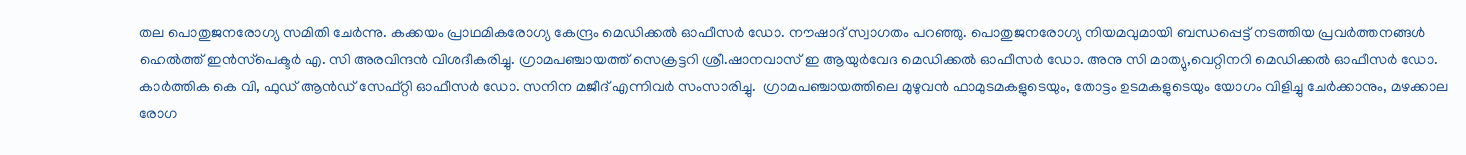തല പൊതുജനരോഗ്യ സമിതി ചേർന്നു. കക്കയം പ്രാഥമികരോഗ്യ കേന്ദ്രം മെഡിക്കൽ ഓഫീസർ ഡോ. നൗഷാദ് സ്വാഗതം പറഞ്ഞു. പൊതുജനരോഗ്യ നിയമവുമായി ബന്ധപ്പെട്ട് നടത്തിയ പ്രവർത്തനങ്ങൾ ഹെൽത്ത് ഇൻസ്‌പെക്ടർ എ. സി അരവിന്ദൻ വിശദീകരിച്ചു. ഗ്രാമപഞ്ചായത്ത് സെക്രട്ടറി ശ്രീ.ഷാനവാസ് ഇ ആയുർവേദ മെഡിക്കൽ ഓഫീസർ ഡോ. അനു സി മാത്യു,വെറ്റിനറി മെഡിക്കൽ ഓഫീസർ ഡോ. കാർത്തിക കെ വി, ഫുഡ് ആൻഡ് സേഫ്റ്റി ഓഫീസർ ഡോ. സനിന മജീദ് എന്നിവർ സംസാരിച്ചു.  ഗ്രാമപഞ്ചായത്തിലെ മുഴുവൻ ഫാമുടമകളുടെയും, തോട്ടം ഉടമകളുടെയും യോഗം വിളിച്ചു ചേർക്കാനും, മഴക്കാല രോഗ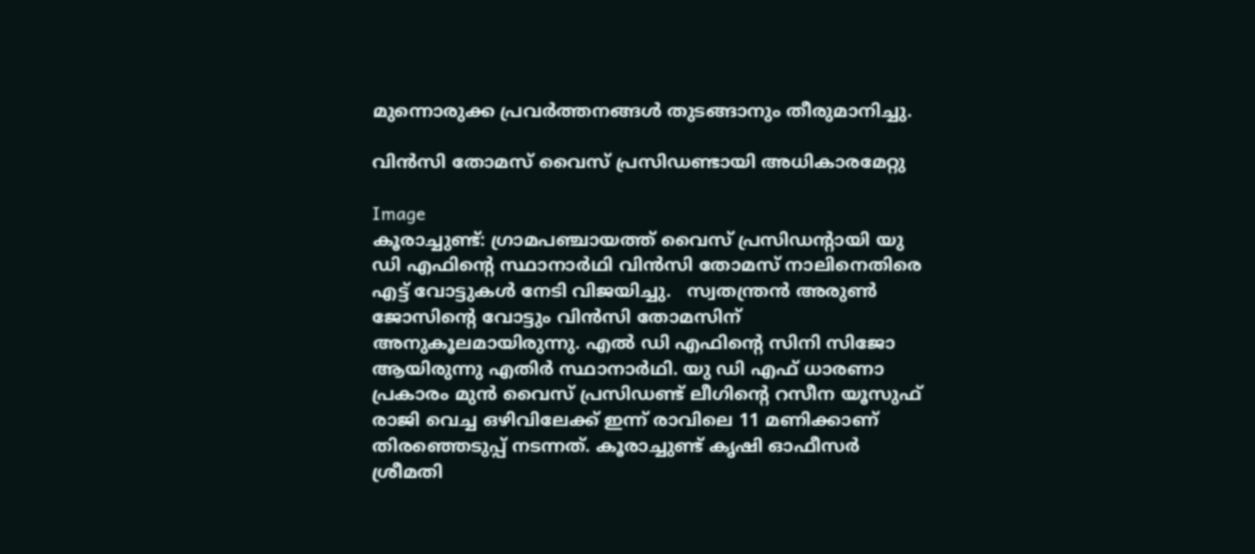മുന്നൊരുക്ക പ്രവർത്തനങ്ങൾ തുടങ്ങാനും തീരുമാനിച്ചു.

വിൻസി തോമസ് വൈസ് പ്രസിഡണ്ടായി അധികാരമേറ്റു

Image
കൂരാച്ചുണ്ട്: ഗ്രാമപഞ്ചായത്ത് വൈസ് പ്രസിഡന്റായി യു ഡി എഫിന്റെ സ്ഥാനാർഥി വിൻസി തോമസ് നാലിനെതിരെ എട്ട് വോട്ടുകൾ നേടി വിജയിച്ചു.   സ്വതന്ത്രൻ അരുൺ ജോസിന്റെ വോട്ടും വിൻസി തോമസിന് അനുകൂലമായിരുന്നു. എൽ ഡി എഫിന്റെ സിനി സിജോ ആയിരുന്നു എതിർ സ്ഥാനാർഥി. യു ഡി എഫ് ധാരണാ പ്രകാരം മുൻ വൈസ് പ്രസിഡണ്ട് ലീഗിന്റെ റസീന യൂസുഫ് രാജി വെച്ച ഒഴിവിലേക്ക് ഇന്ന് രാവിലെ 11 മണിക്കാണ് തിരഞ്ഞെടുപ്പ് നടന്നത്. കൂരാച്ചുണ്ട് കൃഷി ഓഫീസർ ശ്രീമതി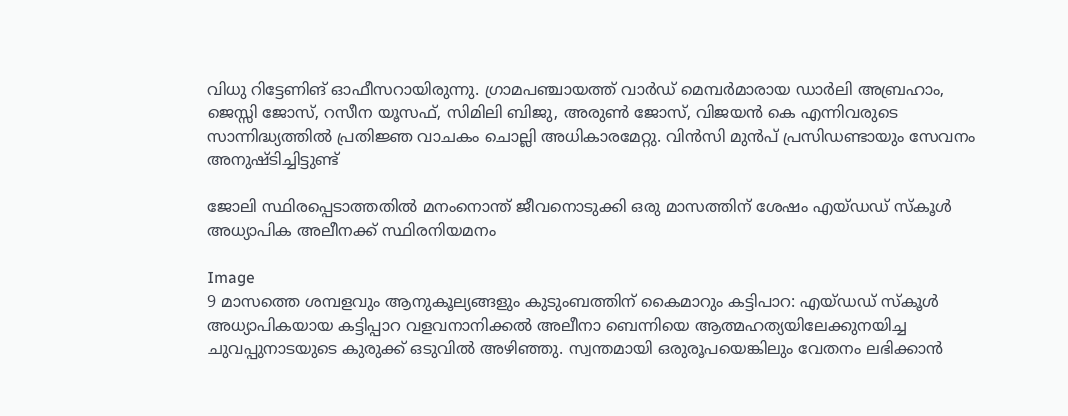വിധു റിട്ടേണിങ് ഓഫീസറായിരുന്നു. ഗ്രാമപഞ്ചായത്ത് വാർഡ് മെമ്പർമാരായ ഡാർലി അബ്രഹാം, ജെസ്സി ജോസ്, റസീന യൂസഫ്, സിമിലി ബിജു, അരുൺ ജോസ്, വിജയൻ കെ എന്നിവരുടെ സാന്നിദ്ധ്യത്തിൽ പ്രതിജ്ഞ വാചകം ചൊല്ലി അധികാരമേറ്റു. വിൻസി മുൻപ് പ്രസിഡണ്ടായും സേവനം അനുഷ്ടിച്ചിട്ടുണ്ട്

ജോലി സ്ഥിരപ്പെടാത്തതിൽ മനംനൊന്ത് ജീവനൊടുക്കി ഒരു മാസത്തിന് ശേഷം എയ്‌ഡഡ് സ്‌കൂൾ അധ്യാപിക അലീനക്ക് സ്ഥിരനിയമനം

Image
9 മാസത്തെ ശമ്പളവും ആനുകൂല്യങ്ങളും കുടുംബത്തിന് കൈമാറും കട്ടിപാറ: എയ്ഡഡ് സ്കൂൾ അധ്യാപികയായ കട്ടിപ്പാറ വളവനാനിക്കൽ അലീനാ ബെന്നിയെ ആത്മഹത്യയിലേക്കുനയിച്ച ചുവപ്പുനാടയുടെ കുരുക്ക് ഒടുവിൽ അഴിഞ്ഞു. സ്വന്തമായി ഒരുരൂപയെങ്കിലും വേതനം ലഭിക്കാൻ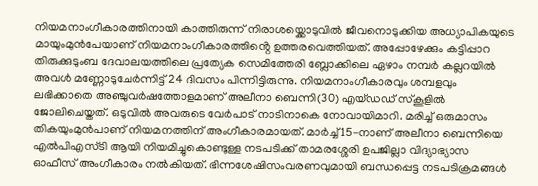നിയമനാംഗീകാരത്തിനായി കാത്തിരുന്ന് നിരാശയ്ക്കൊടുവിൽ ജീവനൊടുക്കിയ അധ്യാപികയുടെ മായുംമുൻപേയാണ് നിയമനാംഗീകാരത്തിൻ്റെ ഉത്തരവെത്തിയത്. അപ്പോഴേക്കും കട്ടിപ്പാറ തിരുക്കുടുംബ ദേവാലയത്തിലെ പ്രത്യേക സെമിത്തേരി ബ്ലോക്കിലെ ഏഴാം നമ്പർ കല്ലറയിൽ അവൾ മണ്ണോടുചേർന്നിട്ട് 24 ദിവസം പിന്നിട്ടിരുന്നു. നിയമനാംഗീകാരവും ശമ്പളവും ലഭിക്കാതെ അഞ്ചുവർഷത്തോളമാണ് അലീനാ ബെന്നി(30) എയ്‌ഡഡ് സ്‌കൂളിൽ ജോലിചെയ്തത്. ഒടുവിൽ അവരുടെ വേർപാട് നാടിനാകെ നോവായിമാറി. മരിച്ച് ഒരുമാസം തികയുംമുൻപാണ് നിയമനത്തിന് അംഗീകാരമായത്. മാർച്ച് 15-നാണ് അലീനാ ബെന്നിയെ എൽപിഎസ്ടി ആയി നിയമിച്ചുകൊണ്ടുള്ള നടപടിക്ക് താമരശ്ശേരി ഉപജില്ലാ വിദ്യാഭ്യാസ ഓഫീസ് അംഗീകാരം നൽകിയത്. ഭിന്നശേഷിസംവരണവുമായി ബന്ധപ്പെട്ട നടപടിക്രമങ്ങൾ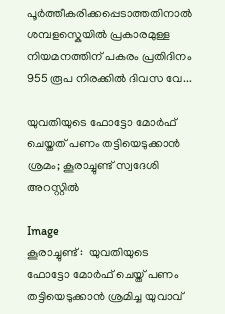പൂർത്തീകരിക്കപ്പെടാത്തതിനാൽ ശമ്പളസ്കെയിൽ പ്രകാരമുള്ള നിയമനത്തിന് പകരം പ്രതിദിനം 955 രൂപ നിരക്കിൽ ദിവസ വേ...

യുവതിയുടെ ഫോട്ടോ മോർഫ് ചെയ്ത‌ത് പണം തട്ടിയെടുക്കാൻ ശ്രമം; കൂരാച്ചുണ്ട് സ്വദേശി അറസ്റ്റിൽ

Image
കൂരാച്ചുണ്ട് :  യുവതിയുടെ ഫോട്ടോ മോർഫ് ചെയ്ത് പണം തട്ടിയെടുക്കാൻ ശ്രമിച്ച യുവാവ്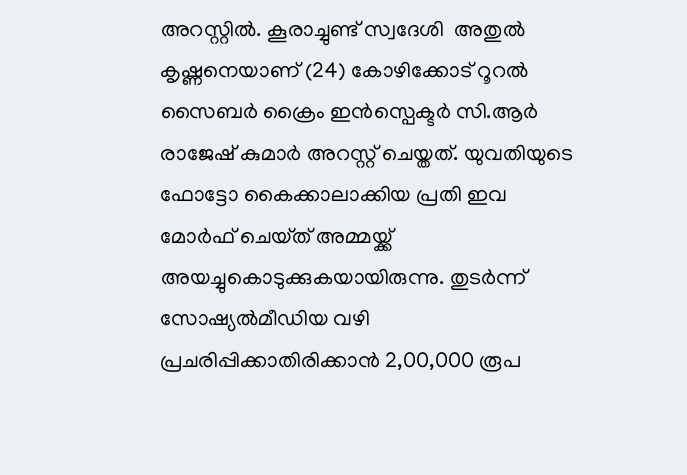അറസ്റ്റിൽ. കൂരാച്ചുണ്ട് സ്വദേശി  അതുൽ കൃഷ്ണനെയാണ് (24) കോഴിക്കോട് റൂറൽ സൈബർ ക്രൈം ഇൻസ്പെക്ടർ സി.ആർ രാജേഷ് കുമാർ അറസ്റ്റ് ചെയ്തത്. യുവതിയുടെ ഫോട്ടോ കൈക്കാലാക്കിയ പ്രതി ഇവ മോർഫ് ചെയ്‌ത്‌ അമ്മയ്ക്ക് അയച്ചുകൊടുക്കുകയായിരുന്നു. തുടർന്ന് സോഷ്യൽമീഡിയ വഴി പ്രചരിപ്പിക്കാതിരിക്കാൻ 2,00,000 രൂപ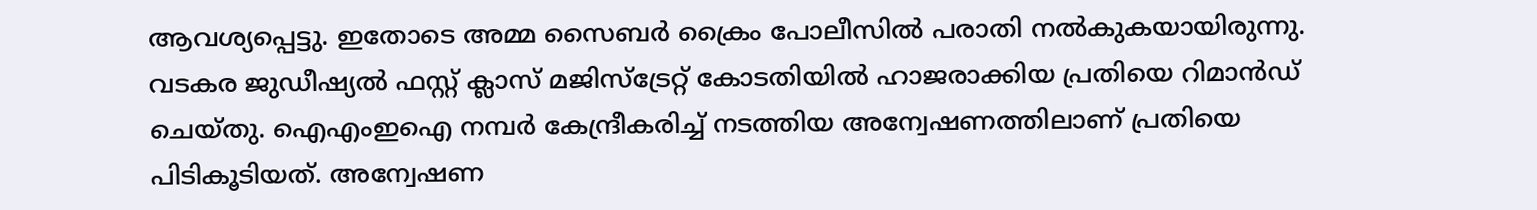ആവശ്യപ്പെട്ടു. ഇതോടെ അമ്മ സൈബർ ക്രൈം പോലീസിൽ പരാതി നൽകുകയായിരുന്നു. വടകര ജുഡീഷ്യൽ ഫസ്റ്റ് ക്ലാസ് മജിസ്ട്രേറ്റ് കോടതിയിൽ ഹാജരാക്കിയ പ്രതിയെ റിമാൻഡ് ചെയ്തു. ഐഎംഇഐ നമ്പർ കേന്ദ്രീകരിച്ച് നടത്തിയ അന്വേഷണത്തിലാണ് പ്രതിയെ പിടികൂടിയത്. അന്വേഷണ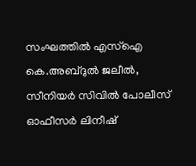സംഘത്തിൽ എസ്ഐ കെ.അബ്ദുൽ ജലീൽ, സീനിയർ സിവിൽ പോലീസ് ഓഫീസർ ലിനീഷ്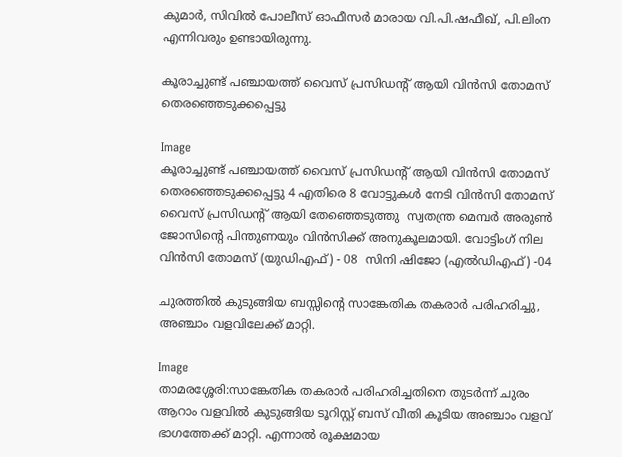കുമാർ, സിവിൽ പോലീസ് ഓഫീസർ മാരായ വി.പി.ഷഫീഖ്, പി.ലിംന എന്നിവരും ഉണ്ടായിരുന്നു.

കൂരാച്ചുണ്ട് പഞ്ചായത്ത് വൈസ് പ്രസിഡൻ്റ് ആയി വിൻസി തോമസ് തെരഞ്ഞെടുക്കപ്പെട്ടു

Image
കൂരാച്ചുണ്ട് പഞ്ചായത്ത് വൈസ് പ്രസിഡൻ്റ് ആയി വിൻസി തോമസ് തെരഞ്ഞെടുക്കപ്പെട്ടു 4 എതിരെ 8 വോട്ടുകൾ നേടി വിൻസി തോമസ് വൈസ് പ്രസിഡൻ്റ് ആയി തേഞ്ഞെടുത്തു  സ്വതന്ത്ര മെമ്പർ അരുൺ ജോസിൻ്റെ പിന്തുണയും വിൻസിക്ക് അനുകൂലമായി. വോട്ടിംഗ് നില  വിൻസി തോമസ് (യുഡിഎഫ്) - 08  സിനി ഷിജോ (എൽഡിഎഫ്) -04

ചുരത്തിൽ കുടുങ്ങിയ ബസ്സിന്റെ സാങ്കേതിക തകരാർ പരിഹരിച്ചു, അഞ്ചാം വളവിലേക്ക് മാറ്റി.

Image
താമരശ്ശേരി:സാങ്കേതിക തകരാർ പരിഹരിച്ചതിനെ തുടർന്ന് ചുരം ആറാം വളവിൽ കുടുങ്ങിയ ടൂറിസ്റ്റ് ബസ് വീതി കൂടിയ അഞ്ചാം വളവ് ഭാഗത്തേക്ക് മാറ്റി. എന്നാൽ രൂക്ഷമായ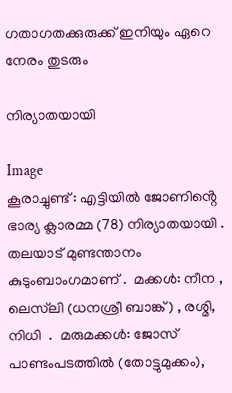ഗതാഗതക്കുരുക്ക് ഇനിയും ഏറെ നേരം തുടരും

നിര്യാതയായി

Image
കൂരാച്ചുണ്ട് : എട്ടിയിൽ ജോണിൻ്റെ ഭാര്യ ക്ലാരമ്മ (78) നിര്യാതയായി . തലയാട് മുണ്ടന്താനം കുടുംബാംഗമാണ് .  മക്കൾ: നീന , ലെസ്‌ലി (ധനശ്രീ ബാങ്ക്) , രശ്മി, നിധി  .  മരുമക്കൾ: ജോസ് പാണ്ടംപടത്തിൽ (തോട്ടുമുക്കം),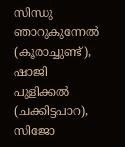സിന്ധു ഞാറുകുന്നേൽ (കൂരാച്ചുണ്ട്),  ഷാജി പുളിക്കൽ (ചക്കിട്ടപാറ),  സിജോ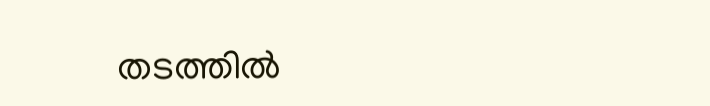തടത്തിൽ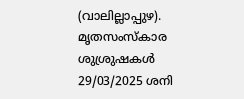(വാലില്ലാപ്പുഴ). മൃതസംസ്കാര  ശുശ്രുഷകൾ 29/03/2025 ശനി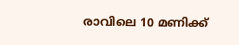രാവിലെ 10 മണിക്ക്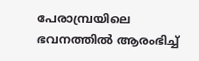പേരാമ്പ്രയിലെ ഭവനത്തിൽ ആരംഭിച്ച്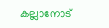കല്ലാനോട്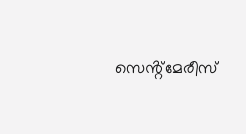സെൻ്റ്മേരീസ്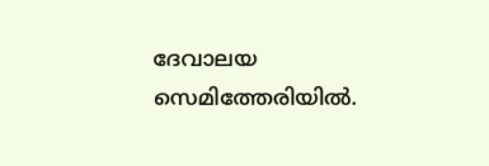ദേവാലയ സെമിത്തേരിയിൽ.